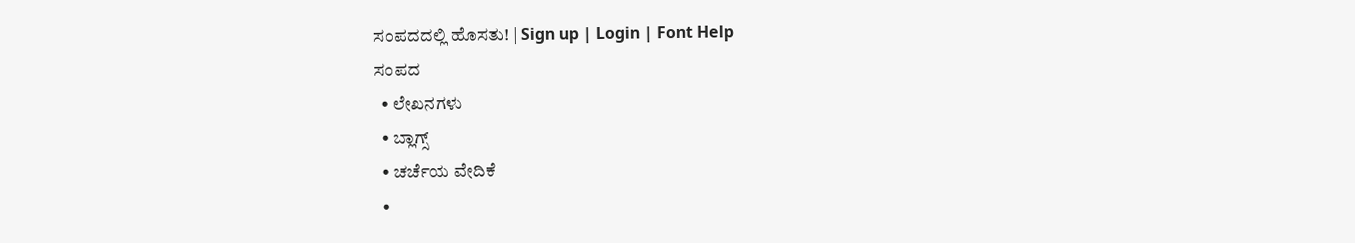ಸಂಪದದಲ್ಲಿ ಹೊಸತು! | Sign up | Login | Font Help
ಸಂಪದ
  • ಲೇಖನಗಳು
  • ಬ್ಲಾಗ್ಸ್
  • ಚರ್ಚೆಯ ವೇದಿಕೆ
  •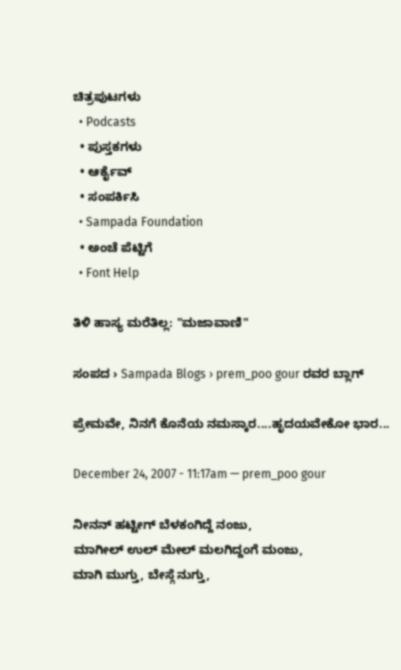ಚಿತ್ರಪುಟಗಳು
  • Podcasts
  • ಪುಸ್ತಕಗಳು
  • ಆರ್ಕೈವ್
  • ಸಂಪರ್ಕಿಸಿ
  • Sampada Foundation
  • ಅಂಚೆ ಪೆಟ್ಟಿಗೆ
  • Font Help

ತಿಳಿ ಹಾಸ್ಯ ಮರೆತಿಲ್ಲ: "ಮಜಾವಾಣಿ"

ಸಂಪದ › Sampada Blogs › prem_poo gour ರವರ ಬ್ಲಾಗ್

ಪ್ರೇಮವೇ, ನಿನಗೆ ಕೊನೆಯ ನಮಸ್ಕಾರ....ಹೃದಯವೇಕೋ ಭಾರ...

December 24, 2007 - 11:17am — prem_poo gour

ನೀನನ್ ಹಟ್ಟೀಗ್ ಬೆಳಕಂಗಿದ್ದೆ ನಂಜು,
ಮಾಗೀಲ್ ಉಲ್ ಮೇಲ್ ಮಲಗಿದ್ದಂಗೆ ಮಂಜು,
ಮಾಗಿ ಮುಗ್ತು, ಬೇಸ್ಗೆ ನುಗ್ತು,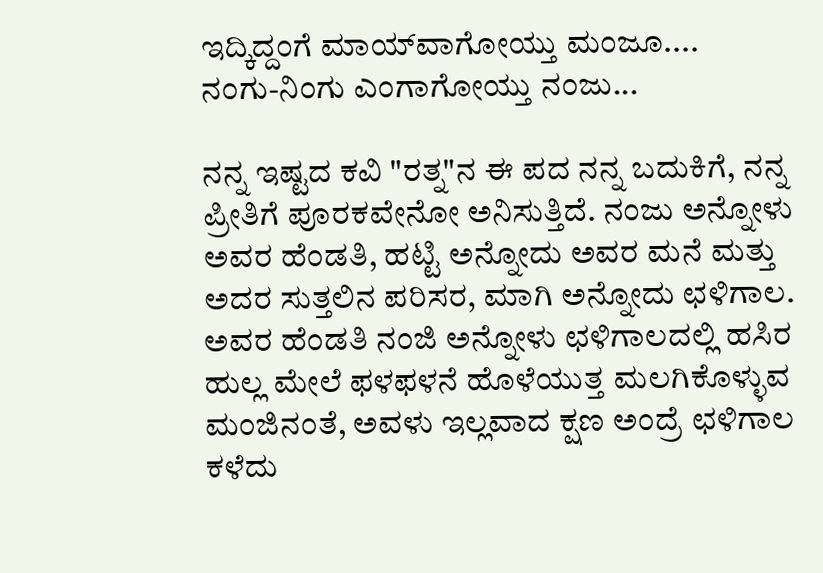ಇದ್ಕಿದ್ದಂಗೆ ಮಾಯ್‌ವಾಗೋಯ್ತು ಮಂಜೂ....
ನಂಗು-ನಿಂಗು ಎಂಗಾಗೋಯ್ತು ನಂಜು...

ನನ್ನ ಇಷ್ಟದ ಕವಿ "ರತ್ನ"ನ ಈ ಪದ ನನ್ನ ಬದುಕಿಗೆ, ನನ್ನ ಪ್ರೀತಿಗೆ ಪೂರಕವೇನೋ ಅನಿಸುತ್ತಿದೆ. ನಂಜು ಅನ್ನೋಳು ಅವರ ಹೆಂಡತಿ, ಹಟ್ಟಿ ಅನ್ನೋದು ಅವರ ಮನೆ ಮತ್ತು ಅದರ ಸುತ್ತಲಿನ ಪರಿಸರ, ಮಾಗಿ ಅನ್ನೋದು ಛಳಿಗಾಲ. ಅವರ ಹೆಂಡತಿ ನಂಜಿ ಅನ್ನೋಳು ಛಳಿಗಾಲದಲ್ಲಿ ಹಸಿರ ಹುಲ್ಲ ಮೇಲೆ ಫಳಫಳನೆ ಹೊಳೆಯುತ್ತ ಮಲಗಿಕೊಳ್ಳುವ ಮಂಜಿನಂತೆ, ಅವಳು ಇಲ್ಲವಾದ ಕ್ಷಣ ಅಂದ್ರೆ ಛಳಿಗಾಲ ಕಳೆದು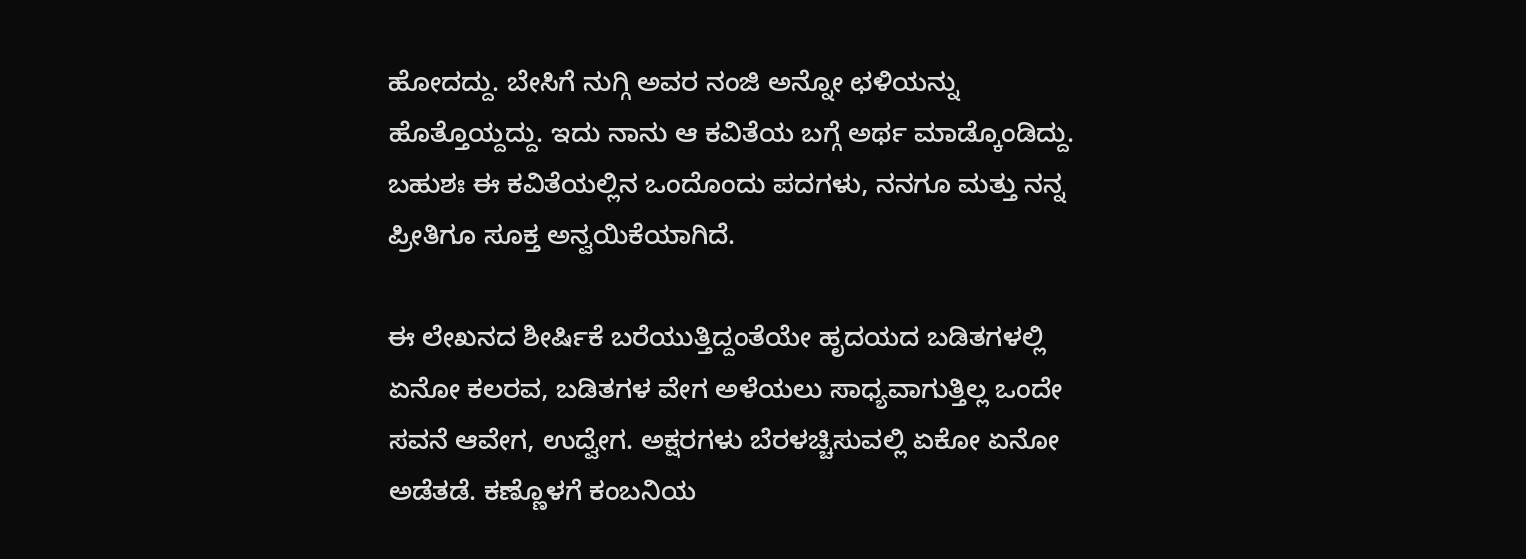ಹೋದದ್ದು. ಬೇಸಿಗೆ ನುಗ್ಗಿ ಅವರ ನಂಜಿ ಅನ್ನೋ ಛಳಿಯನ್ನು ಹೊತ್ತೊಯ್ದದ್ದು. ಇದು ನಾನು ಆ ಕವಿತೆಯ ಬಗ್ಗೆ ಅರ್ಥ ಮಾಡ್ಕೊಂಡಿದ್ದು. ಬಹುಶಃ ಈ ಕವಿತೆಯಲ್ಲಿನ ಒಂದೊಂದು ಪದಗಳು, ನನಗೂ ಮತ್ತು ನನ್ನ ಪ್ರೀತಿಗೂ ಸೂಕ್ತ ಅನ್ವಯಿಕೆಯಾಗಿದೆ.

ಈ ಲೇಖನದ ಶೀರ್ಷಿಕೆ ಬರೆಯುತ್ತಿದ್ದಂತೆಯೇ ಹೃದಯದ ಬಡಿತಗಳಲ್ಲಿ ಏನೋ ಕಲರವ, ಬಡಿತಗಳ ವೇಗ ಅಳೆಯಲು ಸಾಧ್ಯವಾಗುತ್ತಿಲ್ಲ ಒಂದೇ ಸವನೆ ಆವೇಗ, ಉದ್ವೇಗ. ಅಕ್ಷರಗಳು ಬೆರಳಚ್ಚಿಸುವಲ್ಲಿ ಏಕೋ ಏನೋ ಅಡೆತಡೆ. ಕಣ್ಣೊಳಗೆ ಕಂಬನಿಯ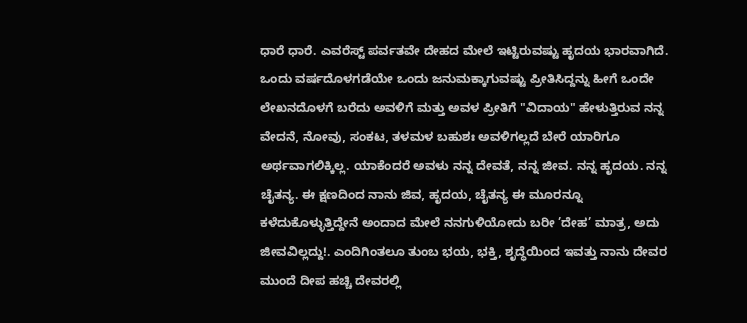ಧಾರೆ ಧಾರೆ. ಎವರೆಸ್ಟ್ ಪರ್ವತವೇ ದೇಹದ ಮೇಲೆ ಇಟ್ಟಿರುವಷ್ಟು ಹೃದಯ ಭಾರವಾಗಿದೆ. ಒಂದು ವರ್ಷದೊಳಗಡೆಯೇ ಒಂದು ಜನುಮಕ್ಕಾಗುವಷ್ಟು ಪ್ರೀತಿಸಿದ್ದನ್ನು ಹೀಗೆ ಒಂದೇ ಲೇಖನದೊಳಗೆ ಬರೆದು ಅವಳಿಗೆ ಮತ್ತು ಅವಳ ಪ್ರೀತಿಗೆ "ವಿದಾಯ" ಹೇಳುತ್ತಿರುವ ನನ್ನ ವೇದನೆ, ನೋವು, ಸಂಕಟ, ತಳಮಳ ಬಹುಶಃ ಅವಳಿಗಲ್ಲದೆ ಬೇರೆ ಯಾರಿಗೂ ಅರ್ಥವಾಗಲಿಕ್ಕಿಲ್ಲ. ಯಾಕೆಂದರೆ ಅವಳು ನನ್ನ ದೇವತೆ, ನನ್ನ ಜೀವ. ನನ್ನ ಹೃದಯ. ನನ್ನ ಚೈತನ್ಯ. ಈ ಕ್ಷಣದಿಂದ ನಾನು ಜಿವ, ಹೃದಯ, ಚೈತನ್ಯ ಈ ಮೂರನ್ನೂ ಕಳೆದುಕೊಳ್ಳುತ್ತಿದ್ದೇನೆ ಅಂದಾದ ಮೇಲೆ ನನಗುಳಿಯೋದು ಬರೀ ’ದೇಹ’ ಮಾತ್ರ, ಅದು ಜೀವವಿಲ್ಲದ್ದು!. ಎಂದಿಗಿಂತಲೂ ತುಂಬ ಭಯ, ಭಕ್ತಿ, ಶೃದ್ಧೆಯಿಂದ ಇವತ್ತು ನಾನು ದೇವರ ಮುಂದೆ ದೀಪ ಹಚ್ಚಿ ದೇವರಲ್ಲಿ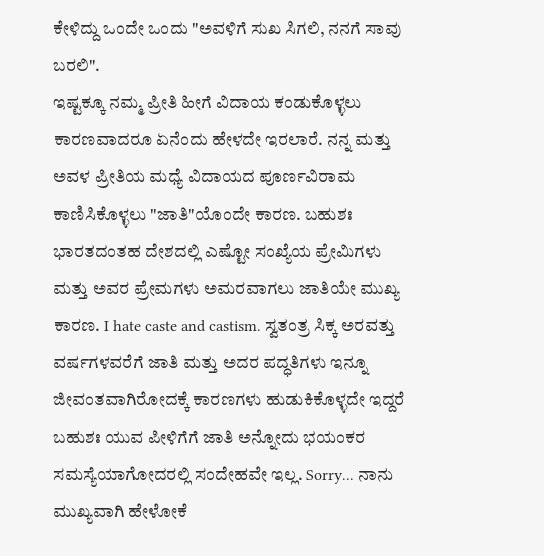ಕೇಳಿದ್ದು ಒಂದೇ ಒಂದು "ಅವಳಿಗೆ ಸುಖ ಸಿಗಲಿ, ನನಗೆ ಸಾವು ಬರಲಿ".
ಇಷ್ಟಕ್ಕೂ ನಮ್ಮ ಪ್ರೀತಿ ಹೀಗೆ ವಿದಾಯ ಕಂಡುಕೊಳ್ಳಲು ಕಾರಣವಾದರೂ ಏನೆಂದು ಹೇಳದೇ ಇರಲಾರೆ. ನನ್ನ ಮತ್ತು ಅವಳ ಪ್ರೀತಿಯ ಮಧ್ಯೆ ವಿದಾಯದ ಪೂರ್ಣವಿರಾಮ ಕಾಣಿಸಿಕೊಳ್ಳಲು "ಜಾತಿ"ಯೊಂದೇ ಕಾರಣ. ಬಹುಶಃ ಭಾರತದಂತಹ ದೇಶದಲ್ಲಿ ಎಷ್ಟೋ ಸಂಖ್ಯೆಯ ಪ್ರೇಮಿಗಳು ಮತ್ತು ಅವರ ಪ್ರೇಮಗಳು ಅಮರವಾಗಲು ಜಾತಿಯೇ ಮುಖ್ಯ ಕಾರಣ. I hate caste and castism. ಸ್ವತಂತ್ರ ಸಿಕ್ಕ ಅರವತ್ತು ವರ್ಷಗಳವರೆಗೆ ಜಾತಿ ಮತ್ತು ಅದರ ಪದ್ಧತಿಗಳು ಇನ್ನೂ ಜೀವಂತವಾಗಿರೋದಕ್ಕೆ ಕಾರಣಗಳು ಹುಡುಕಿಕೊಳ್ಳದೇ ಇದ್ದರೆ ಬಹುಶಃ ಯುವ ಪೀಳಿಗೆಗೆ ಜಾತಿ ಅನ್ನೋದು ಭಯಂಕರ ಸಮಸ್ಯೆಯಾಗೋದರಲ್ಲಿ ಸಂದೇಹವೇ ಇಲ್ಲ. Sorry... ನಾನು ಮುಖ್ಯವಾಗಿ ಹೇಳೋಕೆ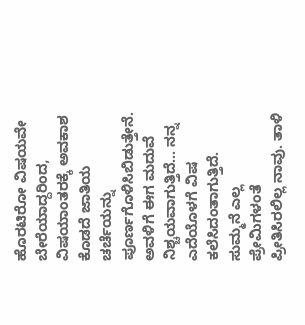ಹೊರಟಿರೋ ವಿಷಯವೇ ಬೇರೆಯಾದ್ದರಿಂದ, ವಿಷಯಾಂತರಕ್ಕೆ ಅವಕಾಶ ಕೊಡದೆ ಜಾತಿಯ ಚರ್ಚೆಯನ್ನು ಪೂರ್ಣಗೊಳಿಸಿಬಿಡುತ್ತೇನೆ.
ಅವಳಿಗೆ ಈಗ ಮದುವೆ ನಿಶ್ಚಯವಾಗುತ್ತಿದೆ... ನನ್ನ ಎದೆಯೊಳಗೆ ವಿಷ ಕಲೆಸಿದಂತಾಗುತ್ತಿದೆ. ಸುಮ್ಮನೆ ಎಲ್ಲ ಪ್ರೇಮಿಗಳಂತೆ ಪ್ರೀತಿಸಿರಲಿಲ್ಲ ನಾವು. ತಾಳಿ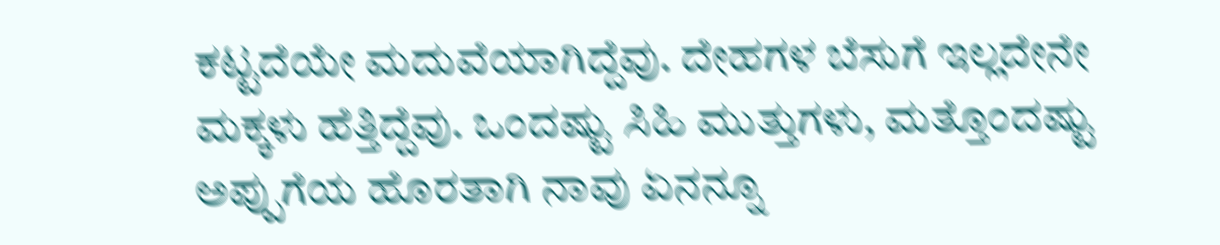ಕಟ್ಟದೆಯೇ ಮದುವೆಯಾಗಿದ್ದೆವು. ದೇಹಗಳ ಬೆಸುಗೆ ಇಲ್ಲದೇನೇ ಮಕ್ಕಳು ಹೆತ್ತಿದ್ದೆವು. ಒಂದಷ್ಟು ಸಿಹಿ ಮುತ್ತುಗಳು, ಮತ್ತೊಂದಷ್ಟು ಅಪ್ಪುಗೆಯ ಹೊರತಾಗಿ ನಾವು ಏನನ್ನೂ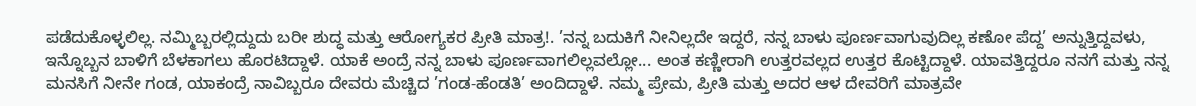ಪಡೆದುಕೊಳ್ಳಲಿಲ್ಲ. ನಮ್ಮಿಬ್ಬರಲ್ಲಿದ್ದುದು ಬರೀ ಶುದ್ಧ ಮತ್ತು ಆರೋಗ್ಯಕರ ಪ್ರೀತಿ ಮಾತ್ರ!. ’ನನ್ನ ಬದುಕಿಗೆ ನೀನಿಲ್ಲದೇ ಇದ್ದರೆ, ನನ್ನ ಬಾಳು ಪೂರ್ಣವಾಗುವುದಿಲ್ಲ ಕಣೋ ಪೆದ್ದ’ ಅನ್ನುತ್ತಿದ್ದವಳು, ಇನ್ನೊಬ್ಬನ ಬಾಳಿಗೆ ಬೆಳಕಾಗಲು ಹೊರಟಿದ್ದಾಳೆ. ಯಾಕೆ ಅಂದ್ರೆ ನನ್ನ ಬಾಳು ಪೂರ್ಣವಾಗಲಿಲ್ಲವಲ್ಲೋ... ಅಂತ ಕಣ್ಣೀರಾಗಿ ಉತ್ತರವಲ್ಲದ ಉತ್ತರ ಕೊಟ್ಟಿದ್ದಾಳೆ. ಯಾವತ್ತಿದ್ದರೂ ನನಗೆ ಮತ್ತು ನನ್ನ ಮನಸಿಗೆ ನೀನೇ ಗಂಡ, ಯಾಕಂದ್ರೆ ನಾವಿಬ್ಬರೂ ದೇವರು ಮೆಚ್ಚಿದ ’ಗಂಡ-ಹೆಂಡತಿ’ ಅಂದಿದ್ದಾಳೆ. ನಮ್ಮ ಪ್ರೇಮ, ಪ್ರೀತಿ ಮತ್ತು ಅದರ ಆಳ ದೇವರಿಗೆ ಮಾತ್ರವೇ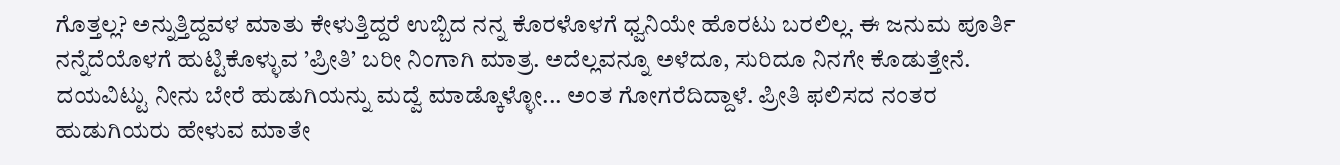ಗೊತ್ತಲ್ಲ? ಅನ್ನುತ್ತಿದ್ದವಳ ಮಾತು ಕೇಳುತ್ತಿದ್ದರೆ ಉಬ್ಬಿದ ನನ್ನ ಕೊರಳೊಳಗೆ ಧ್ವನಿಯೇ ಹೊರಟು ಬರಲಿಲ್ಲ. ಈ ಜನುಮ ಪೂರ್ತಿ ನನ್ನೆದೆಯೊಳಗೆ ಹುಟ್ಟಿಕೊಳ್ಳುವ ’ಪ್ರೀತಿ’ ಬರೀ ನಿಂಗಾಗಿ ಮಾತ್ರ. ಅದೆಲ್ಲವನ್ನೂ ಅಳೆದೂ, ಸುರಿದೂ ನಿನಗೇ ಕೊಡುತ್ತೇನೆ. ದಯವಿಟ್ಟು ನೀನು ಬೇರೆ ಹುಡುಗಿಯನ್ನು ಮದ್ವೆ ಮಾಡ್ಕೊಳ್ಳೋ... ಅಂತ ಗೋಗರೆದಿದ್ದಾಳೆ. ಪ್ರೀತಿ ಫಲಿಸದ ನಂತರ ಹುಡುಗಿಯರು ಹೇಳುವ ಮಾತೇ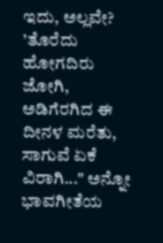ಇದು, ಅಲ್ಲವೇ?
’ತೊರೆದು ಹೋಗದಿರು ಜೋಗಿ, ಅಡಿಗೆರಗಿದ ಈ ದೀನಳ ಮರೆತು, ಸಾಗುವೆ ಏಕೆ ವಿರಾಗಿ..." ಅನ್ನೋ ಭಾವಗೀತೆಯ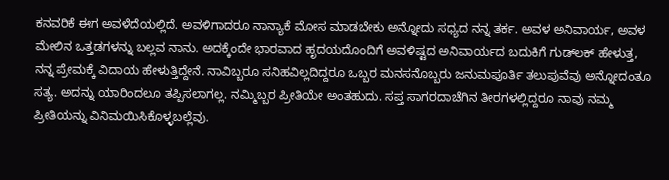ಕನವರಿಕೆ ಈಗ ಅವಳೆದೆಯಲ್ಲಿದೆ. ಅವಳಿಗಾದರೂ ನಾನ್ಯಾಕೆ ಮೋಸ ಮಾಡಬೇಕು ಅನ್ನೋದು ಸಧ್ಯದ ನನ್ನ ತರ್ಕ. ಅವಳ ಅನಿವಾರ್ಯ, ಅವಳ ಮೇಲಿನ ಒತ್ತಡಗಳನ್ನು ಬಲ್ಲವ ನಾನು. ಅದಕ್ಕೆಂದೇ ಭಾರವಾದ ಹೃದಯದೊಂದಿಗೆ ಅವಳಿಷ್ಟದ ಅನಿವಾರ್ಯದ ಬದುಕಿಗೆ ಗುಡ್‌ಲಕ್‌ ಹೇಳುತ್ತ, ನನ್ನ ಪ್ರೇಮಕ್ಕೆ ವಿದಾಯ ಹೇಳುತ್ತಿದ್ದೇನೆ. ನಾವಿಬ್ಬರೂ ಸನಿಹವಿಲ್ಲದಿದ್ದರೂ ಒಬ್ಬರ ಮನಸನೊಬ್ಬರು ಜನುಮಪೂರ್ತಿ ತಲುಪುವೆವು ಅನ್ನೋದಂತೂ ಸತ್ಯ. ಅದನ್ನು ಯಾರಿಂದಲೂ ತಪ್ಪಿಸಲಾಗಲ್ಲ. ನಮ್ಮಿಬ್ಬರ ಪ್ರೀತಿಯೇ ಅಂತಹುದು. ಸಪ್ತ ಸಾಗರದಾಚೆಗಿನ ತೀರಗಳಲ್ಲಿದ್ದರೂ ನಾವು ನಮ್ಮ ಪ್ರೀತಿಯನ್ನು ವಿನಿಮಯಿಸಿಕೊಳ್ಳಬಲ್ಲೆವು.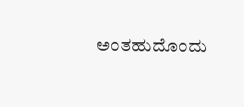ಅಂತಹುದೊಂದು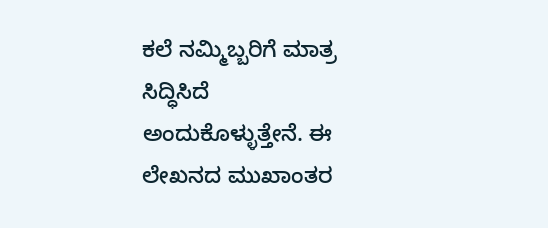ಕಲೆ ನಮ್ಮಿಬ್ಬರಿಗೆ ಮಾತ್ರ ಸಿದ್ಧಿಸಿದೆ ಅಂದುಕೊಳ್ಳುತ್ತೇನೆ. ಈ ಲೇಖನದ ಮುಖಾಂತರ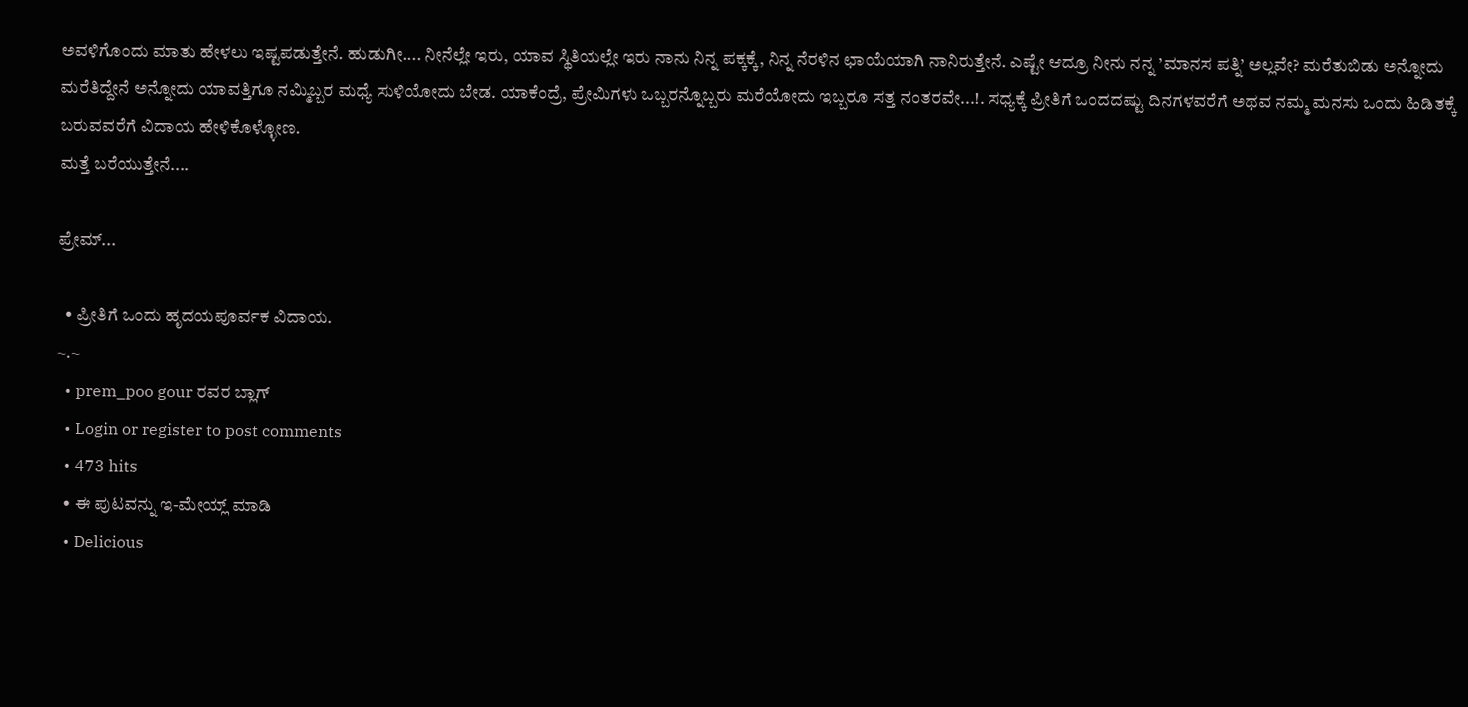ಅವಳಿಗೊಂದು ಮಾತು ಹೇಳಲು ಇಷ್ಟಪಡುತ್ತೇನೆ. ಹುಡುಗೀ.... ನೀನೆಲ್ಲೇ ಇರು, ಯಾವ ಸ್ಥಿತಿಯಲ್ಲೇ ಇರು ನಾನು ನಿನ್ನ ಪಕ್ಕಕ್ಕೆ, ನಿನ್ನ ನೆರಳಿನ ಛಾಯೆಯಾಗಿ ನಾನಿರುತ್ತೇನೆ. ಎಷ್ಟೇ ಆದ್ರೂ ನೀನು ನನ್ನ ’ಮಾನಸ ಪತ್ನಿ’ ಅಲ್ಲವೇ? ಮರೆತುಬಿಡು ಅನ್ನೋದು ಮರೆತಿದ್ದೇನೆ ಅನ್ನೋದು ಯಾವತ್ತಿಗೂ ನಮ್ಮಿಬ್ಬರ ಮಧ್ಯೆ ಸುಳಿಯೋದು ಬೇಡ. ಯಾಕೆಂದ್ರೆ, ಪ್ರೇಮಿಗಳು ಒಬ್ಬರನ್ನೊಬ್ಬರು ಮರೆಯೋದು ಇಬ್ಬರೂ ಸತ್ತ ನಂತರವೇ...!. ಸಧ್ಯಕ್ಕೆ ಪ್ರೀತಿಗೆ ಒಂದದಷ್ಟು ದಿನಗಳವರೆಗೆ ಅಥವ ನಮ್ಮ ಮನಸು ಒಂದು ಹಿಡಿತಕ್ಕೆ ಬರುವವರೆಗೆ ವಿದಾಯ ಹೇಳಿಕೊಳ್ಳೋಣ.
ಮತ್ತೆ ಬರೆಯುತ್ತೇನೆ....

ಪ್ರೇಮ್...

  • ಪ್ರೀತಿಗೆ ಒಂದು ಹೃದಯಪೂರ್ವಕ ವಿದಾಯ.
~.~
  • prem_poo gour ರವರ ಬ್ಲಾಗ್
  • Login or register to post comments
  • 473 hits
  • ಈ ಪುಟವನ್ನು ಇ-ಮೇಯ್ಲ್ ಮಾಡಿ
  • Delicious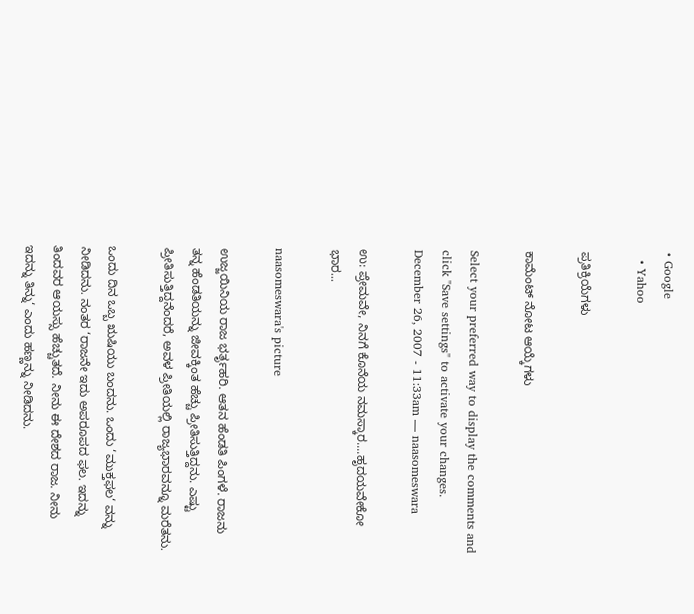• Google
  • Yahoo

ಪ್ರತಿಕ್ರಿಯೆಗಳು

ಕಾಮೆಂಟ್ ನೋಟ ಆಯ್ಕೆಗಳು

Select your preferred way to display the comments and click "Save settings" to activate your changes.
December 26, 2007 - 11:33am — naasomeswara

ಉ: ಪ್ರೇಮವೇ, ನಿನಗೆ ಕೊನೆಯ ನಮಸ್ಕಾರ....ಹೃದಯವೇಕೋ ಭಾರ...

naasomeswara's picture

ಉಜ್ಜಯಿನಿಯ ರಾಜ ಭರ್ತೃಹರಿ. ಆತನ ಹೆಂಡತಿ ಪಿಂಗಳೆ. ರಾಜನು ತನ್ನ ಹೆಂಡತಿಯನ್ನು ಜೀವಕ್ಕಿಂತ ಹೆಚ್ಚು ಪ್ರೀತಿಸುತ್ತಿದ್ದನು. ಎಷ್ಟು ಪ್ರೀತಿಸುತ್ತಿದ್ದನೆಂದರೆ, ಅವಳ ಪ್ರೀತಿಯಲ್ಲಿ ರಾಜ್ಯಭಾರವನ್ನೂ ಮರೆತನು.

ಒಂದು ದಿನ ಒಬ್ಬ ಋಷಿಯು ಬಂದನು. ಒಂದು ‘ಮುಕ್ತಫಲ‘ ವನ್ನು ನೀಡಿದನು. ನಂತರ ‘ರಾಜನೇ ಇದು ಅಪರೂಪದ ಫಲ. ಇದನ್ನು ತಿಂದವರ ಆಯಸ್ಸು ಹೆಚ್ಚುತದೆ. ನೀನು ಈ ದೇಶದ ರಾಜ. ನೀನು ಇದನ್ನು ತಿನ್ನು‘ ಎಂದು ಹಣ್ಣನ್ನು ನೀಡಿದನು.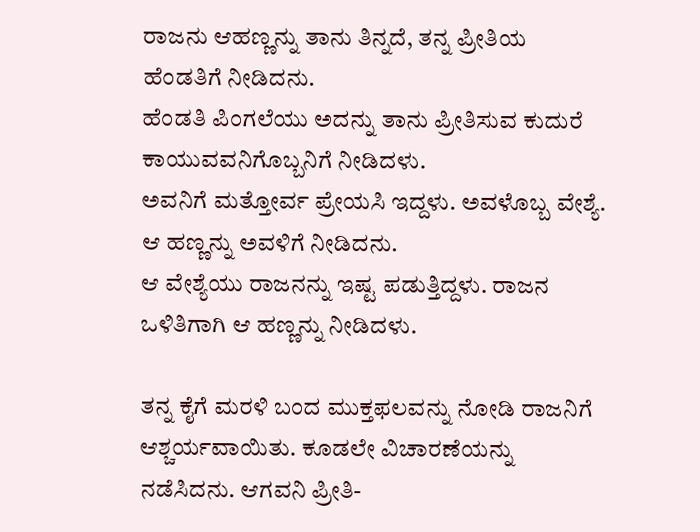ರಾಜನು ಆಹಣ್ಣನ್ನು ತಾನು ತಿನ್ನದೆ, ತನ್ನ ಪ್ರೀತಿಯ ಹೆಂಡತಿಗೆ ನೀಡಿದನು.
ಹೆಂಡತಿ ಪಿಂಗಲೆಯು ಅದನ್ನು ತಾನು ಪ್ರೀತಿಸುವ ಕುದುರೆ ಕಾಯುವವನಿಗೊಬ್ಬನಿಗೆ ನೀಡಿದಳು.
ಅವನಿಗೆ ಮತ್ತೋರ್ವ ಪ್ರೇಯಸಿ ಇದ್ದಳು. ಅವಳೊಬ್ಬ ವೇಶ್ಯೆ. ಆ ಹಣ್ಣನ್ನು ಅವಳಿಗೆ ನೀಡಿದನು.
ಆ ವೇಶ್ಯೆಯು ರಾಜನನ್ನು ಇಷ್ಟ ಪಡುತ್ತಿದ್ದಳು. ರಾಜನ ಒಳಿತಿಗಾಗಿ ಆ ಹಣ್ಣನ್ನು ನೀಡಿದಳು.

ತನ್ನ ಕೈಗೆ ಮರಳಿ ಬಂದ ಮುಕ್ತಫಲವನ್ನು ನೋಡಿ ರಾಜನಿಗೆ ಆಶ್ಚರ್ಯವಾಯಿತು. ಕೂಡಲೇ ವಿಚಾರಣೆಯನ್ನು ನಡೆಸಿದನು. ಆಗವನಿ ಪ್ರೀತಿ-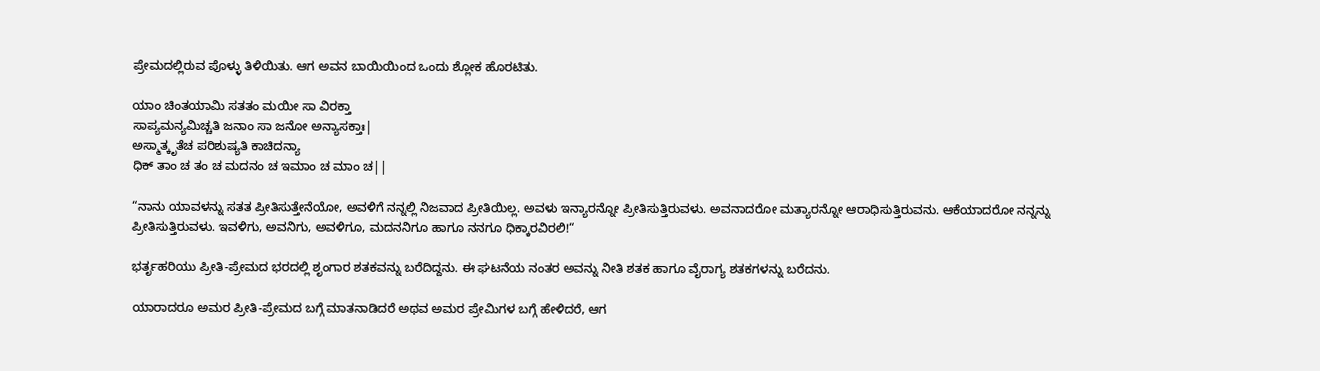ಪ್ರೇಮದಲ್ಲಿರುವ ಪೊಳ್ಳು ತಿಳಿಯಿತು. ಆಗ ಅವನ ಬಾಯಿಯಿಂದ ಒಂದು ಶ್ಲೋಕ ಹೊರಟಿತು.

ಯಾಂ ಚಿಂತಯಾಮಿ ಸತತಂ ಮಯೀ ಸಾ ವಿರಕ್ತಾ
ಸಾಪ್ಯಮನ್ಯಮಿಚ್ಚತಿ ಜನಾಂ ಸಾ ಜನೋ ಅನ್ಯಾಸಕ್ತಾಃ|
ಅಸ್ಮಾತ್ಕೃತೆಚ ಪರಿಶುಷ್ಯತಿ ಕಾಚಿದನ್ಯಾ
ಧಿಕ್ ತಾಂ ಚ ತಂ ಚ ಮದನಂ ಚ ಇಮಾಂ ಚ ಮಾಂ ಚ||

“ನಾನು ಯಾವಳನ್ನು ಸತತ ಪ್ರೀತಿಸುತ್ತೇನೆಯೋ, ಅವಳಿಗೆ ನನ್ನಲ್ಲಿ ನಿಜವಾದ ಪ್ರೀತಿಯಿಲ್ಲ. ಅವಳು ಇನ್ಯಾರನ್ನೋ ಪ್ರೀತಿಸುತ್ತಿರುವಳು. ಅವನಾದರೋ ಮತ್ಯಾರನ್ನೋ ಆರಾಧಿಸುತ್ತಿರುವನು. ಆಕೆಯಾದರೋ ನನ್ನನ್ನು ಪ್ರೀತಿಸುತ್ತಿರುವಳು. ಇವಳಿಗು, ಅವನಿಗು, ಅವಳಿಗೂ, ಮದನನಿಗೂ ಹಾಗೂ ನನಗೂ ಧಿಕ್ಕಾರವಿರಲಿ!“

ಭರ್ತೃಹರಿಯು ಪ್ರೀತಿ-ಪ್ರೇಮದ ಭರದಲ್ಲಿ ಶೃಂಗಾರ ಶತಕವನ್ನು ಬರೆದಿದ್ದನು. ಈ ಘಟನೆಯ ನಂತರ ಅವನ್ನು ನೀತಿ ಶತಕ ಹಾಗೂ ವೈರಾಗ್ಯ ಶತಕಗಳನ್ನು ಬರೆದನು.

ಯಾರಾದರೂ ಅಮರ ಪ್ರೀತಿ-ಪ್ರೇಮದ ಬಗ್ಗೆ ಮಾತನಾಡಿದರೆ ಅಥವ ಅಮರ ಪ್ರೇಮಿಗಳ ಬಗ್ಗೆ ಹೇಳಿದರೆ, ಆಗ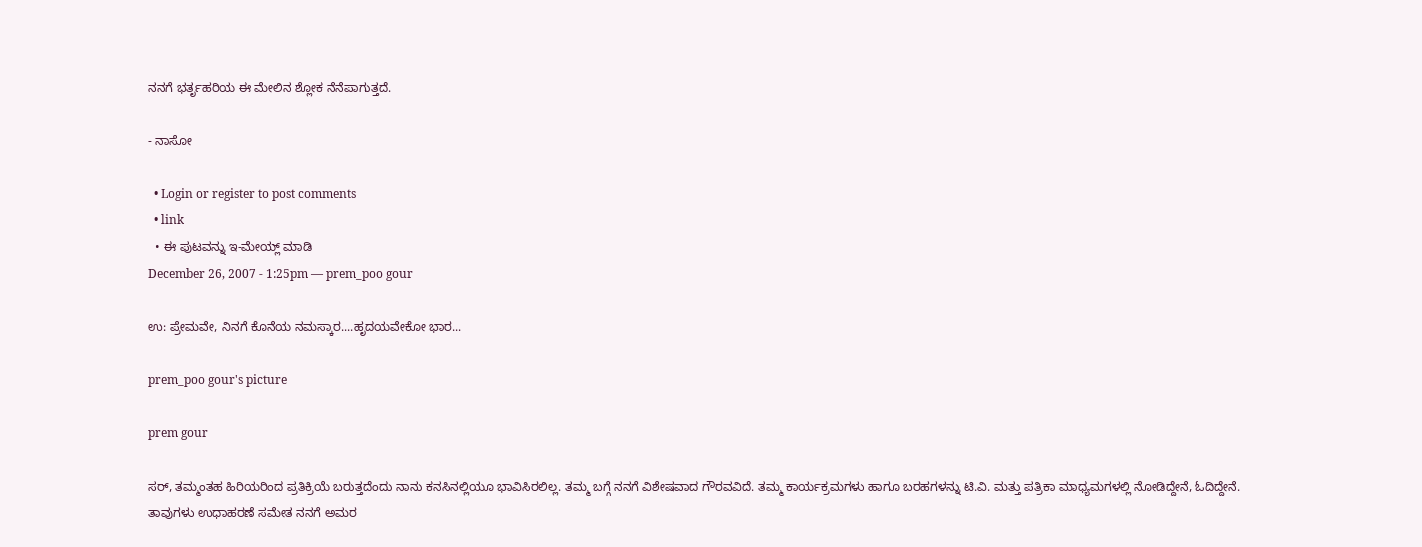ನನಗೆ ಭರ್ತೃಹರಿಯ ಈ ಮೇಲಿನ ಶ್ಲೋಕ ನೆನೆಪಾಗುತ್ತದೆ.

- ನಾಸೋ

  • Login or register to post comments
  • link
  • ಈ ಪುಟವನ್ನು ಇ-ಮೇಯ್ಲ್ ಮಾಡಿ
December 26, 2007 - 1:25pm — prem_poo gour

ಉ: ಪ್ರೇಮವೇ, ನಿನಗೆ ಕೊನೆಯ ನಮಸ್ಕಾರ....ಹೃದಯವೇಕೋ ಭಾರ...

prem_poo gour's picture

prem gour

ಸರ್‍, ತಮ್ಮಂತಹ ಹಿರಿಯರಿಂದ ಪ್ರತಿಕ್ರಿಯೆ ಬರುತ್ತದೆಂದು ನಾನು ಕನಸಿನಲ್ಲಿಯೂ ಭಾವಿಸಿರಲಿಲ್ಲ. ತಮ್ಮ ಬಗ್ಗೆ ನನಗೆ ವಿಶೇಷವಾದ ಗೌರವವಿದೆ. ತಮ್ಮ ಕಾರ್ಯಕ್ರಮಗಳು ಹಾಗೂ ಬರಹಗಳನ್ನು ಟಿ.ವಿ. ಮತ್ತು ಪತ್ರಿಕಾ ಮಾಧ್ಯಮಗಳಲ್ಲಿ ನೋಡಿದ್ದೇನೆ, ಓದಿದ್ದೇನೆ. ತಾವುಗಳು ಉಧಾಹರಣೆ ಸಮೇತ ನನಗೆ ಅಮರ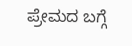ಪ್ರೇಮದ ಬಗ್ಗೆ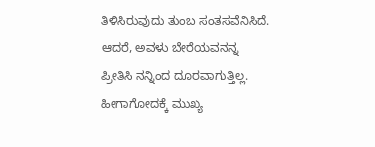ತಿಳಿಸಿರುವುದು ತುಂಬ ಸಂತಸವೆನಿಸಿದೆ. ಆದರೆ, ಅವಳು ಬೇರೆಯವನನ್ನ ಪ್ರೀತಿಸಿ ನನ್ನಿಂದ ದೂರವಾಗುತ್ತಿಲ್ಲ. ಹೀಗಾಗೋದಕ್ಕೆ ಮುಖ್ಯ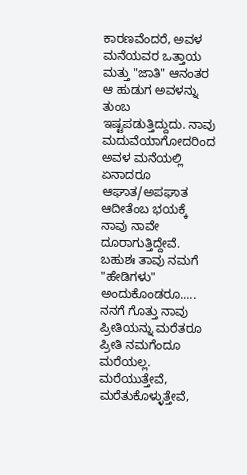ಕಾರಣವೆಂದರೆ, ಅವಳ ಮನೆಯವರ ಒತ್ತಾಯ ಮತ್ತು "ಜಾತಿ" ಆನಂತರ ಆ ಹುಡುಗ ಅವಳನ್ನು ತುಂಬ ಇಷ್ಟಪಡುತ್ತಿದ್ದುದು. ನಾವು ಮದುವೆಯಾಗೋದರಿಂದ ಅವಳ ಮನೆಯಲ್ಲಿ ಏನಾದರೂ ಆಘಾತ/ಅಪಘಾತ ಆದೀತೆಂಬ ಭಯಕ್ಕೆ ನಾವು ನಾವೇ ದೂರಾಗುತ್ತಿದ್ದೇವೆ. ಬಹುಶಃ ತಾವು ನಮಗೆ "ಹೇಡಿಗಳು" ಅಂದುಕೊಂಡರೂ..... ನನಗೆ ಗೊತ್ತು ನಾವು ಪ್ರೀತಿಯನ್ನು ಮರೆತರೂ ಪ್ರೀತಿ ನಮಗೆಂದೂ ಮರೆಯಲ್ಲ. ಮರೆಯುತ್ತೇವೆ, ಮರೆತುಕೊಳ್ಳುತ್ತೇವೆ,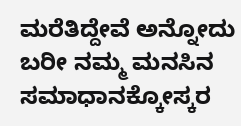ಮರೆತಿದ್ದೇವೆ ಅನ್ನೋದು ಬರೀ ನಮ್ಮ ಮನಸಿನ ಸಮಾಧಾನಕ್ಕೋಸ್ಕರ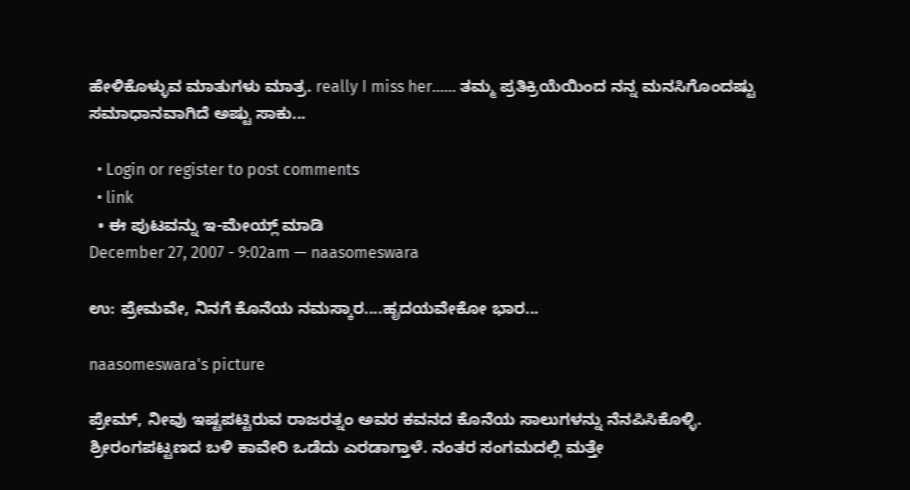ಹೇಳಿಕೊಳ್ಳುವ ಮಾತುಗಳು ಮಾತ್ರ. really I miss her...... ತಮ್ಮ ಪ್ರತಿಕ್ರಿಯೆಯಿಂದ ನನ್ನ ಮನಸಿಗೊಂದಷ್ಟು ಸಮಾಧಾನವಾಗಿದೆ ಅಷ್ಟು ಸಾಕು...

  • Login or register to post comments
  • link
  • ಈ ಪುಟವನ್ನು ಇ-ಮೇಯ್ಲ್ ಮಾಡಿ
December 27, 2007 - 9:02am — naasomeswara

ಉ: ಪ್ರೇಮವೇ, ನಿನಗೆ ಕೊನೆಯ ನಮಸ್ಕಾರ....ಹೃದಯವೇಕೋ ಭಾರ...

naasomeswara's picture

ಪ್ರೇಮ್, ನೀವು ಇಷ್ಟಪಟ್ಟಿರುವ ರಾಜರತ್ನಂ ಅವರ ಕವನದ ಕೊನೆಯ ಸಾಲುಗಳನ್ನು ನೆನಪಿಸಿಕೊಳ್ಳಿ. ಶ್ರೀರಂಗಪಟ್ಟಣದ ಬಳಿ ಕಾವೇರಿ ಒಡೆದು ಎರಡಾಗ್ತಾಳೆ. ನಂತರ ಸಂಗಮದಲ್ಲಿ ಮತ್ತೇ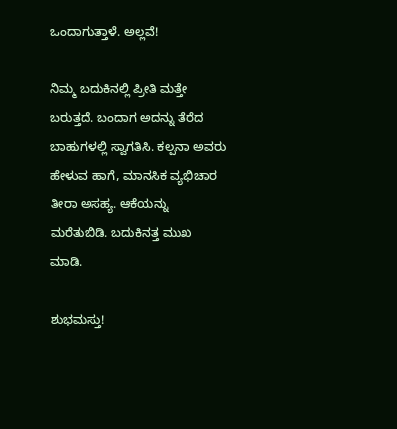ಒಂದಾಗುತ್ತಾಳೆ. ಅಲ್ಲವೆ!

ನಿಮ್ಮ ಬದುಕಿನಲ್ಲಿ ಪ್ರೀತಿ ಮತ್ತೇ ಬರುತ್ತದೆ. ಬಂದಾಗ ಅದನ್ನು ತೆರೆದ ಬಾಹುಗಳಲ್ಲಿ ಸ್ವಾಗತಿಸಿ. ಕಲ್ಪನಾ ಅವರು ಹೇಳುವ ಹಾಗೆ, ಮಾನಸಿಕ ವ್ಯಭಿಚಾರ ತೀರಾ ಅಸಹ್ಯ. ಆಕೆಯನ್ನು ಮರೆತುಬಿಡಿ. ಬದುಕಿನತ್ತ ಮುಖ ಮಾಡಿ.

ಶುಭಮಸ್ತು!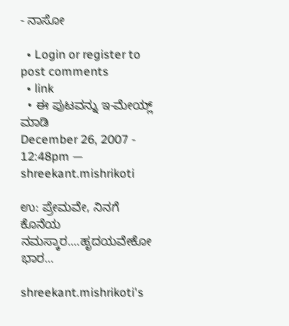- ನಾಸೋ

  • Login or register to post comments
  • link
  • ಈ ಪುಟವನ್ನು ಇ-ಮೇಯ್ಲ್ ಮಾಡಿ
December 26, 2007 - 12:48pm — shreekant.mishrikoti

ಉ: ಪ್ರೇಮವೇ, ನಿನಗೆ ಕೊನೆಯ ನಮಸ್ಕಾರ....ಹೃದಯವೇಕೋ ಭಾರ...

shreekant.mishrikoti's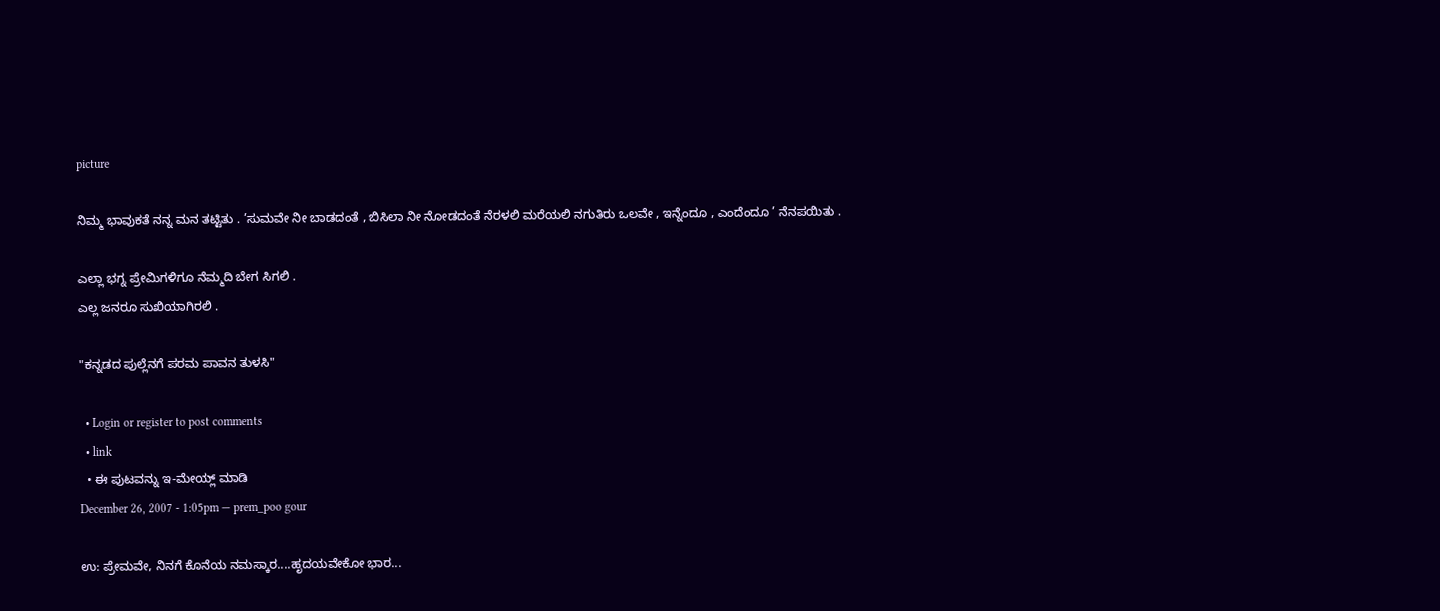picture

ನಿಮ್ಮ ಭಾವುಕತೆ ನನ್ನ ಮನ ತಟ್ಟಿತು . ’ಸುಮವೇ ನೀ ಬಾಡದಂತೆ , ಬಿಸಿಲಾ ನೀ ನೋಡದಂತೆ ನೆರಳಲಿ ಮರೆಯಲಿ ನಗುತಿರು ಒಲವೇ , ಇನ್ನೆಂದೂ , ಎಂದೆಂದೂ ’ ನೆನಪಯಿತು .

ಎಲ್ಲಾ ಭಗ್ನ ಪ್ರೇಮಿಗಳಿಗೂ ನೆಮ್ಮದಿ ಬೇಗ ಸಿಗಲಿ .
ಎಲ್ಲ ಜನರೂ ಸುಖಿಯಾಗಿರಲಿ .

"ಕನ್ನಡದ ಪುಲ್ಲೆನಗೆ ಪರಮ ಪಾವನ ತುಳಸಿ"

  • Login or register to post comments
  • link
  • ಈ ಪುಟವನ್ನು ಇ-ಮೇಯ್ಲ್ ಮಾಡಿ
December 26, 2007 - 1:05pm — prem_poo gour

ಉ: ಪ್ರೇಮವೇ, ನಿನಗೆ ಕೊನೆಯ ನಮಸ್ಕಾರ....ಹೃದಯವೇಕೋ ಭಾರ...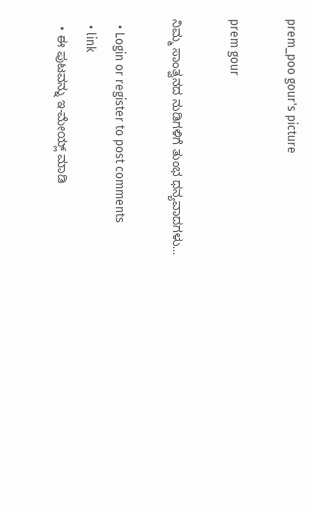prem_poo gour's picture

prem gour

ನಿಮ್ಮ ಸಾಂತ್ವನದ ನುಡಿಗಳಿಗೆ ತುಂಭ ಧನ್ಯವಾದಗಳು...

  • Login or register to post comments
  • link
  • ಈ ಪುಟವನ್ನು ಇ-ಮೇಯ್ಲ್ ಮಾಡಿ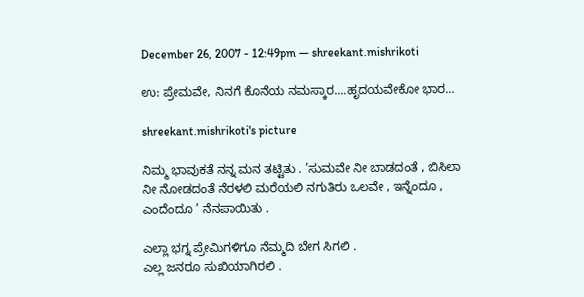December 26, 2007 - 12:49pm — shreekant.mishrikoti

ಉ: ಪ್ರೇಮವೇ, ನಿನಗೆ ಕೊನೆಯ ನಮಸ್ಕಾರ....ಹೃದಯವೇಕೋ ಭಾರ...

shreekant.mishrikoti's picture

ನಿಮ್ಮ ಭಾವುಕತೆ ನನ್ನ ಮನ ತಟ್ಟಿತು . ’ಸುಮವೇ ನೀ ಬಾಡದಂತೆ , ಬಿಸಿಲಾ ನೀ ನೋಡದಂತೆ ನೆರಳಲಿ ಮರೆಯಲಿ ನಗುತಿರು ಒಲವೇ , ಇನ್ನೆಂದೂ , ಎಂದೆಂದೂ ’ ನೆನಪಾಯಿತು .

ಎಲ್ಲಾ ಭಗ್ನ ಪ್ರೇಮಿಗಳಿಗೂ ನೆಮ್ಮದಿ ಬೇಗ ಸಿಗಲಿ .
ಎಲ್ಲ ಜನರೂ ಸುಖಿಯಾಗಿರಲಿ .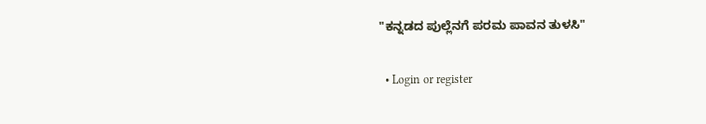"ಕನ್ನಡದ ಪುಲ್ಲೆನಗೆ ಪರಮ ಪಾವನ ತುಳಸಿ"

  • Login or register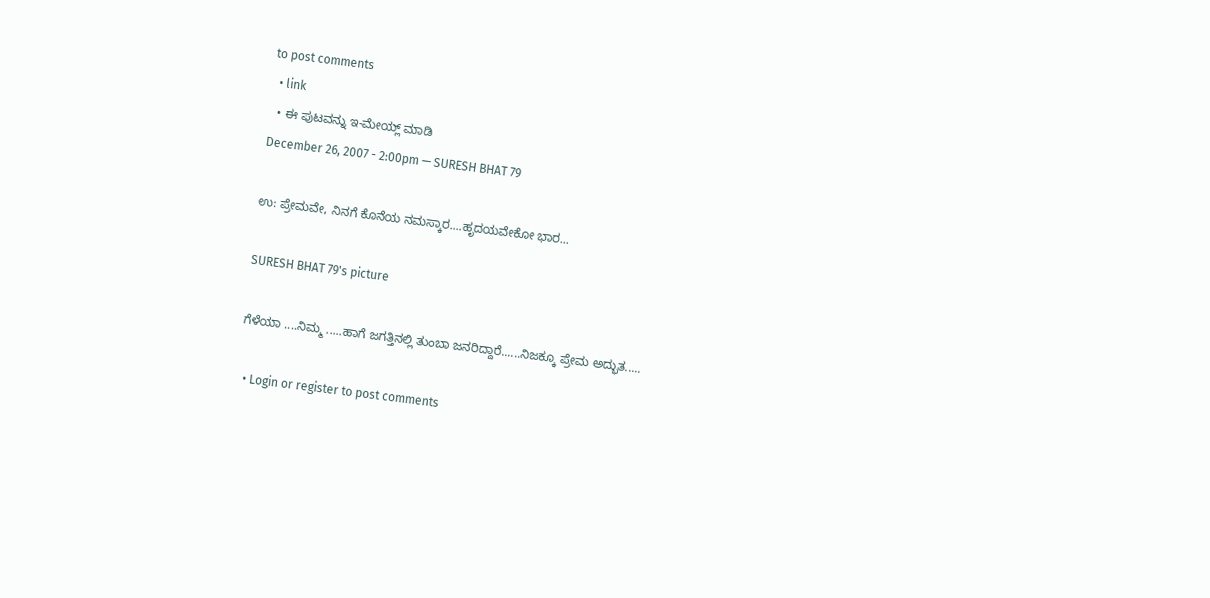to post comments
  • link
  • ಈ ಪುಟವನ್ನು ಇ-ಮೇಯ್ಲ್ ಮಾಡಿ
December 26, 2007 - 2:00pm — SURESH BHAT 79

ಉ: ಪ್ರೇಮವೇ, ನಿನಗೆ ಕೊನೆಯ ನಮಸ್ಕಾರ....ಹೃದಯವೇಕೋ ಭಾರ...

SURESH BHAT 79's picture

ಗೆಳೆಯಾ ....ನಿಮ್ಮ .....ಹಾಗೆ ಜಗತ್ತಿನಲ್ಲಿ ತುಂಬಾ ಜನರಿದ್ದಾರೆ......ನಿಜಕ್ಕೂ ಪ್ರೇಮ ಅದ್ಭುತ.....

  • Login or register to post comments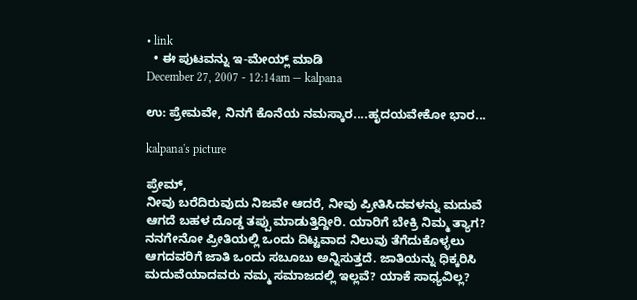• link
  • ಈ ಪುಟವನ್ನು ಇ-ಮೇಯ್ಲ್ ಮಾಡಿ
December 27, 2007 - 12:14am — kalpana

ಉ: ಪ್ರೇಮವೇ, ನಿನಗೆ ಕೊನೆಯ ನಮಸ್ಕಾರ....ಹೃದಯವೇಕೋ ಭಾರ...

kalpana's picture

ಪ್ರೇಮ್,
ನೀವು ಬರೆದಿರುವುದು ನಿಜವೇ ಆದರೆ, ನೀವು ಪ್ರೀತಿಸಿದವಳನ್ನು ಮದುವೆ ಆಗದೆ ಬಹಳ ದೊಡ್ಡ ತಪ್ಪು ಮಾಡುತ್ತಿದ್ದೀರಿ. ಯಾರಿಗೆ ಬೇಕ್ರಿ ನಿಮ್ಮ ತ್ಯಾಗ? ನನಗೇನೋ ಪ್ರೀತಿಯಲ್ಲಿ ಒಂದು ದಿಟ್ಟವಾದ ನಿಲುವು ತೆಗೆದುಕೊಳ್ಳಲು ಆಗದವರಿಗೆ ಜಾತಿ ಒಂದು ಸಬೂಬು ಅನ್ನಿಸುತ್ತದೆ. ಜಾತಿಯನ್ನು ಧಿಕ್ಕರಿಸಿ ಮದುವೆಯಾದವರು ನಮ್ಮ ಸಮಾಜದಲ್ಲಿ ಇಲ್ಲವೆ? ಯಾಕೆ ಸಾಧ್ಯವಿಲ್ಲ?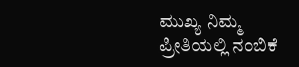ಮುಖ್ಯ ನಿಮ್ಮ ಪ್ರೀತಿಯಲ್ಲಿ ನಂಬಿಕೆ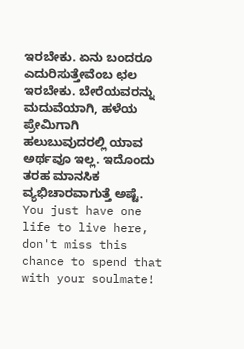ಇರಬೇಕು. ಏನು ಬಂದರೂ ಎದುರಿಸುತ್ತೇವೆಂಬ ಛಲ ಇರಬೇಕು. ಬೇರೆಯವರನ್ನು ಮದುವೆಯಾಗಿ, ಹಳೆಯ ಪ್ರೇಮಿಗಾಗಿ ಹಲುಬುವುದರಲ್ಲಿ ಯಾವ ಅರ್ಥವೂ ಇಲ್ಲ. ಇದೊಂದು ತರಹ ಮಾನಸಿಕ ವ್ಯಭಿಚಾರವಾಗುತ್ತೆ ಅಷ್ಟೆ. You just have one life to live here, don't miss this chance to spend that with your soulmate!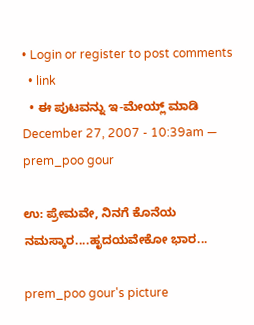• Login or register to post comments
  • link
  • ಈ ಪುಟವನ್ನು ಇ-ಮೇಯ್ಲ್ ಮಾಡಿ
December 27, 2007 - 10:39am — prem_poo gour

ಉ: ಪ್ರೇಮವೇ, ನಿನಗೆ ಕೊನೆಯ ನಮಸ್ಕಾರ....ಹೃದಯವೇಕೋ ಭಾರ...

prem_poo gour's picture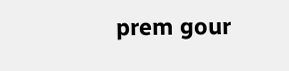prem gour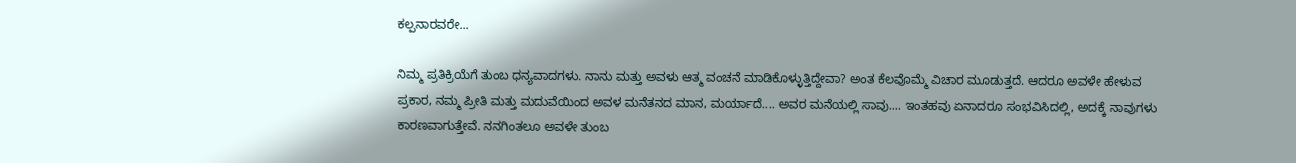ಕಲ್ಪನಾರವರೇ...

ನಿಮ್ಮ ಪ್ರತಿಕ್ರಿಯೆಗೆ ತುಂಬ ಧನ್ಯವಾದಗಳು. ನಾನು ಮತ್ತು ಅವಳು ಆತ್ಮ ವಂಚನೆ ಮಾಡಿಕೊಳ್ಳುತ್ತಿದ್ದೇವಾ? ಅಂತ ಕೆಲವೊಮ್ಮೆ ವಿಚಾರ ಮೂಡುತ್ತದೆ. ಆದರೂ ಅವಳೇ ಹೇಳುವ ಪ್ರಕಾರ, ನಮ್ಮ ಪ್ರೀತಿ ಮತ್ತು ಮದುವೆಯಿಂದ ಅವಳ ಮನೆತನದ ಮಾನ, ಮರ್ಯಾದೆ.... ಅವರ ಮನೆಯಲ್ಲಿ ಸಾವು.... ಇಂತಹವು ಏನಾದರೂ ಸಂಭವಿಸಿದಲ್ಲಿ, ಅದಕ್ಕೆ ನಾವುಗಳು ಕಾರಣವಾಗುತ್ತೇವೆ. ನನಗಿಂತಲೂ ಅವಳೇ ತುಂಬ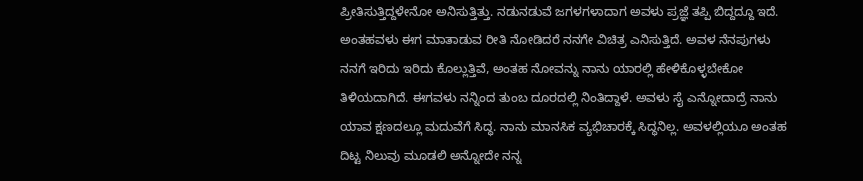ಪ್ರೀತಿಸುತ್ತಿದ್ದಳೇನೋ ಅನಿಸುತ್ತಿತ್ತು. ನಡುನಡುವೆ ಜಗಳಗಳಾದಾಗ ಅವಳು ಪ್ರಜ್ಞೆ ತಪ್ಪಿ ಬಿದ್ದದ್ದೂ ಇದೆ. ಅಂತಹವಳು ಈಗ ಮಾತಾಡುವ ರೀತಿ ನೋಡಿದರೆ ನನಗೇ ವಿಚಿತ್ರ ಎನಿಸುತ್ತಿದೆ. ಅವಳ ನೆನಪುಗಳು ನನಗೆ ಇರಿದು ಇರಿದು ಕೊಲ್ಲುತ್ತಿವೆ, ಅಂತಹ ನೋವನ್ನು ನಾನು ಯಾರಲ್ಲಿ ಹೇಳಿಕೊಳ್ಳಬೇಕೋ ತಿಳಿಯದಾಗಿದೆ. ಈಗವಳು ನನ್ನಿಂದ ತುಂಬ ದೂರದಲ್ಲಿ ನಿಂತಿದ್ದಾಳೆ. ಅವಳು ಸೈ ಎನ್ನೋದಾದ್ರೆ ನಾನು ಯಾವ ಕ್ಷಣದಲ್ಲೂ ಮದುವೆಗೆ ಸಿದ್ಧ. ನಾನು ಮಾನಸಿಕ ವ್ಯಭಿಚಾರಕ್ಕೆ ಸಿದ್ಧನಿಲ್ಲ. ಅವಳಲ್ಲಿಯೂ ಅಂತಹ ದಿಟ್ಟ ನಿಲುವು ಮೂಡಲಿ ಅನ್ನೋದೇ ನನ್ನ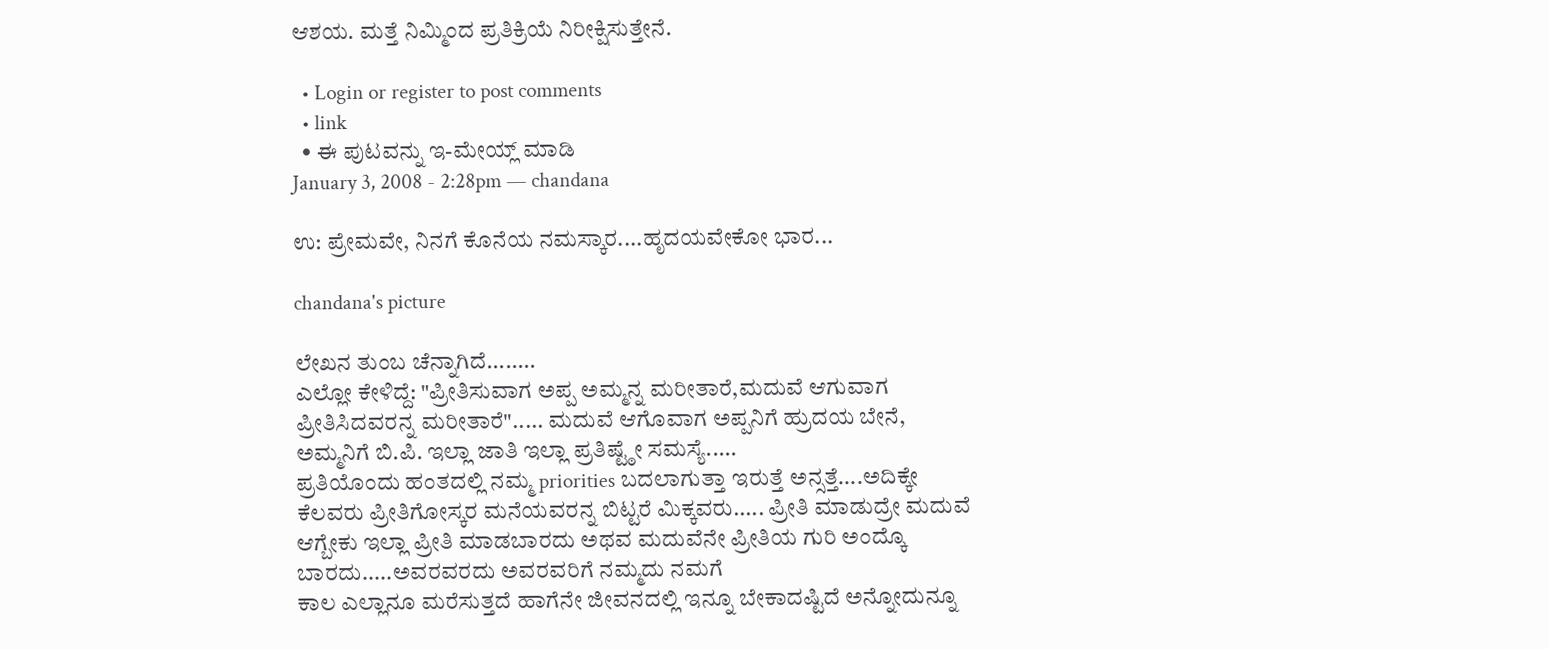ಆಶಯ. ಮತ್ತೆ ನಿಮ್ಮಿಂದ ಪ್ರತಿಕ್ರಿಯೆ ನಿರೀಕ್ಷಿಸುತ್ತೇನೆ.

  • Login or register to post comments
  • link
  • ಈ ಪುಟವನ್ನು ಇ-ಮೇಯ್ಲ್ ಮಾಡಿ
January 3, 2008 - 2:28pm — chandana

ಉ: ಪ್ರೇಮವೇ, ನಿನಗೆ ಕೊನೆಯ ನಮಸ್ಕಾರ....ಹೃದಯವೇಕೋ ಭಾರ...

chandana's picture

ಲೇಖನ ತುಂಬ ಚೆನ್ನಾಗಿದೆ........
ಎಲ್ಲೋ ಕೇಳಿದ್ದೆ: "ಪ್ರೀತಿಸುವಾಗ ಅಪ್ಪ ಅಮ್ಮನ್ನ ಮರೀತಾರೆ,ಮದುವೆ ಆಗುವಾಗ ಪ್ರೀತಿಸಿದವರನ್ನ ಮರೀತಾರೆ"..... ಮದುವೆ ಆಗೊವಾಗ ಅಪ್ಪನಿಗೆ ಹ್ರುದಯ ಬೇನೆ, ಅಮ್ಮನಿಗೆ ಬಿ.ಪಿ. ಇಲ್ಲಾ ಜಾತಿ ಇಲ್ಲಾ ಪ್ರತಿಷ್ಟ್ಠೇ ಸಮಸ್ಯೆ.....
ಪ್ರತಿಯೊಂದು ಹಂತದಲ್ಲಿ ನಮ್ಮ priorities ಬದಲಾಗುತ್ತಾ ಇರುತ್ತೆ ಅನ್ಸತ್ತೆ....ಅದಿಕ್ಕೇ ಕೆಲವರು ಪ್ರೀತಿಗೋಸ್ಕರ ಮನೆಯವರನ್ನ ಬಿಟ್ಟರೆ ಮಿಕ್ಕವರು..... ಪ್ರೀತಿ ಮಾಡುದ್ರೇ ಮದುವೆ ಆಗ್ಬೇಕು ಇಲ್ಲಾ ಪ್ರೀತಿ ಮಾಡಬಾರದು ಅಥವ ಮದುವೆನೇ ಪ್ರೀತಿಯ ಗುರಿ ಅಂದ್ಕೊ ಬಾರದು.....ಅವರವರದು ಅವರವರಿಗೆ ನಮ್ಮದು ನಮಗೆ
ಕಾಲ ಎಲ್ಲಾನೂ ಮರೆಸುತ್ತದೆ ಹಾಗೆನೇ ಜೀವನದಲ್ಲಿ ಇನ್ನೂ ಬೇಕಾದಷ್ಟಿದೆ ಅನ್ನೋದುನ್ನೂ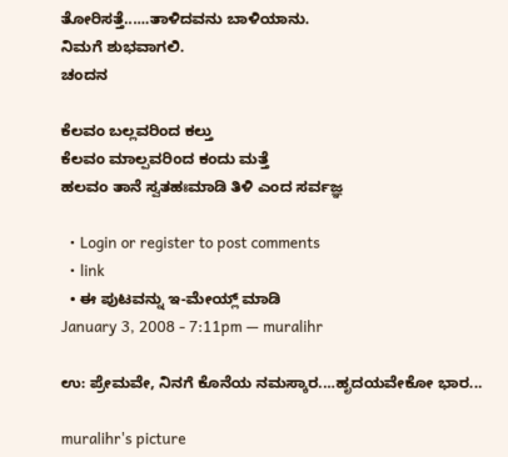ತೋರಿಸತ್ತೆ......ತಾಳಿದವನು ಬಾಳಿಯಾನು.
ನಿಮಗೆ ಶುಭವಾಗಲಿ.
ಚಂದನ

ಕೆಲವಂ ಬಲ್ಲವರಿಂದ ಕಲ್ತು
ಕೆಲವಂ ಮಾಲ್ಪವರಿಂದ ಕಂದು ಮತ್ತೆ
ಹಲವಂ ತಾನೆ ಸ್ವತಹಃಮಾಡಿ ತಿಳಿ ಎಂದ ಸರ್ವಜ್ಞ

  • Login or register to post comments
  • link
  • ಈ ಪುಟವನ್ನು ಇ-ಮೇಯ್ಲ್ ಮಾಡಿ
January 3, 2008 - 7:11pm — muralihr

ಉ: ಪ್ರೇಮವೇ, ನಿನಗೆ ಕೊನೆಯ ನಮಸ್ಕಾರ....ಹೃದಯವೇಕೋ ಭಾರ...

muralihr's picture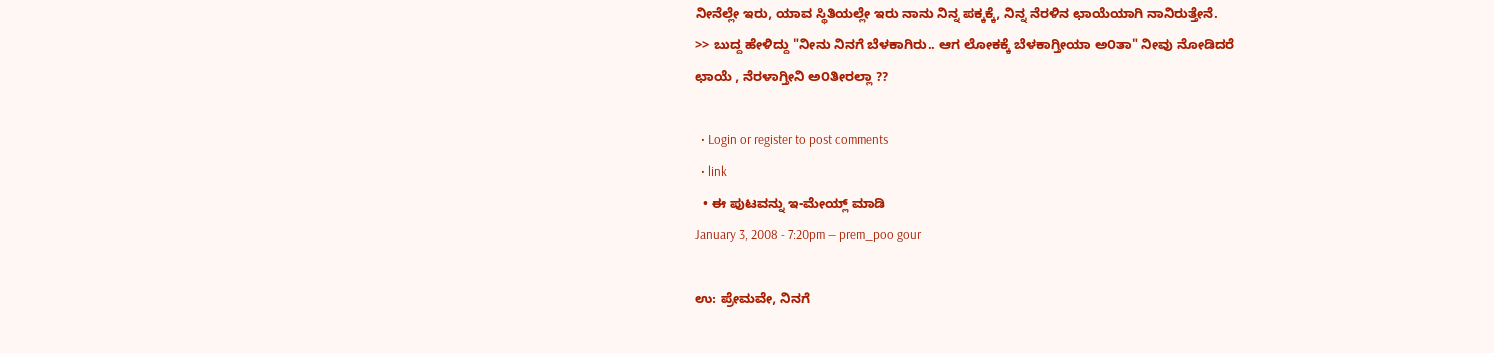ನೀನೆಲ್ಲೇ ಇರು, ಯಾವ ಸ್ಥಿತಿಯಲ್ಲೇ ಇರು ನಾನು ನಿನ್ನ ಪಕ್ಕಕ್ಕೆ, ನಿನ್ನ ನೆರಳಿನ ಛಾಯೆಯಾಗಿ ನಾನಿರುತ್ತೇನೆ.
>> ಬುದ್ದ ಹೇಳಿದ್ದು "ನೀನು ನಿನಗೆ ಬೆಳಕಾಗಿರು.. ಆಗ ಲೋಕಕ್ಕೆ ಬೆಳಕಾಗ್ತೀಯಾ ಅ೦ತಾ" ನೀವು ನೋಡಿದರೆ
ಛಾಯೆ , ನೆರಳಾಗ್ತೀನಿ ಅ೦ತೀರಲ್ಲಾ ??

  • Login or register to post comments
  • link
  • ಈ ಪುಟವನ್ನು ಇ-ಮೇಯ್ಲ್ ಮಾಡಿ
January 3, 2008 - 7:20pm — prem_poo gour

ಉ: ಪ್ರೇಮವೇ, ನಿನಗೆ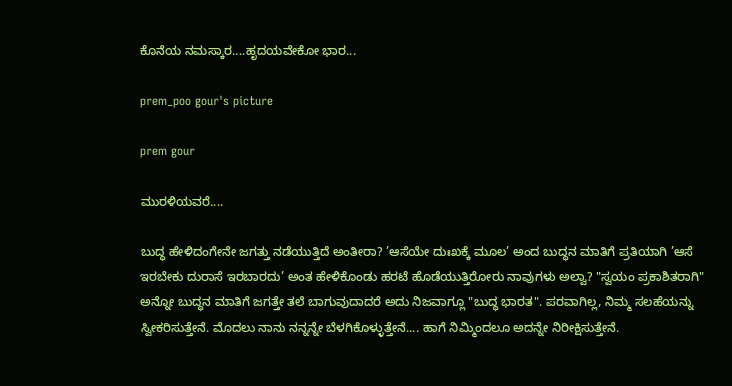ಕೊನೆಯ ನಮಸ್ಕಾರ....ಹೃದಯವೇಕೋ ಭಾರ...

prem_poo gour's picture

prem gour

ಮುರಳಿಯವರೆ....

ಬುದ್ಧ ಹೇಳಿದಂಗೇನೇ ಜಗತ್ತು ನಡೆಯುತ್ತಿದೆ ಅಂತೀರಾ? ’ಆಸೆಯೇ ದುಃಖಕ್ಕೆ ಮೂಲ’ ಅಂದ ಬುದ್ಧನ ಮಾತಿಗೆ ಪ್ರತಿಯಾಗಿ ’ಆಸೆ ಇರಬೇಕು ದುರಾಸೆ ಇರಬಾರದು’ ಅಂತ ಹೇಳಿಕೊಂಡು ಹರಟೆ ಹೊಡೆಯುತ್ತಿರೋರು ನಾವುಗಳು ಅಲ್ವಾ? "ಸ್ವಯಂ ಪ್ರಕಾಶಿತರಾಗಿ" ಅನ್ನೋ ಬುದ್ಧನ ಮಾತಿಗೆ ಜಗತ್ತೇ ತಲೆ ಬಾಗುವುದಾದರೆ ಅದು ನಿಜವಾಗ್ಲೂ "ಬುದ್ಧ ಭಾರತ". ಪರವಾಗಿಲ್ಲ, ನಿಮ್ಮ ಸಲಹೆಯನ್ನು ಸ್ವೀಕರಿಸುತ್ತೇನೆ. ಮೊದಲು ನಾನು ನನ್ನನ್ನೇ ಬೆಳಗಿಕೊಳ್ಳುತ್ತೇನೆ.... ಹಾಗೆ ನಿಮ್ಮಿಂದಲೂ ಅದನ್ನೇ ನಿರೀಕ್ಷಿಸುತ್ತೇನೆ.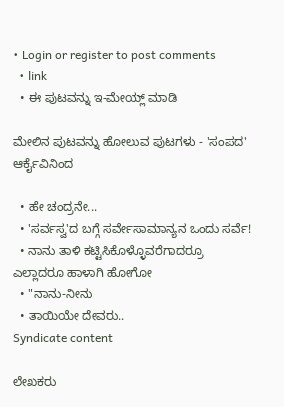• Login or register to post comments
  • link
  • ಈ ಪುಟವನ್ನು ಇ-ಮೇಯ್ಲ್ ಮಾಡಿ

ಮೇಲಿನ ಪುಟವನ್ನು ಹೋಲುವ ಪುಟಗಳು - 'ಸಂಪದ' ಆರ್ಕೈವಿನಿಂದ

  • ಹೇ ಚಂದ್ರನೇ...
  • 'ಸರ್ವಸ್ವ'ದ ಬಗ್ಗೆ ಸರ್ವೇಸಾಮಾನ್ಯನ ಒಂದು ಸರ್ವೆ!
  • ನಾನು ತಾಳಿ ಕಟ್ಟಿಸಿಕೊಳ್ಳೊವರೆಗಾದರ್ರೂ ಎಲ್ಲಾದರೂ ಹಾಳಾಗಿ ಹೋಗೋ
  • "ನಾನು-ನೀನು
  • ತಾಯಿಯೇ ದೇವರು..
Syndicate content

ಲೇಖಕರು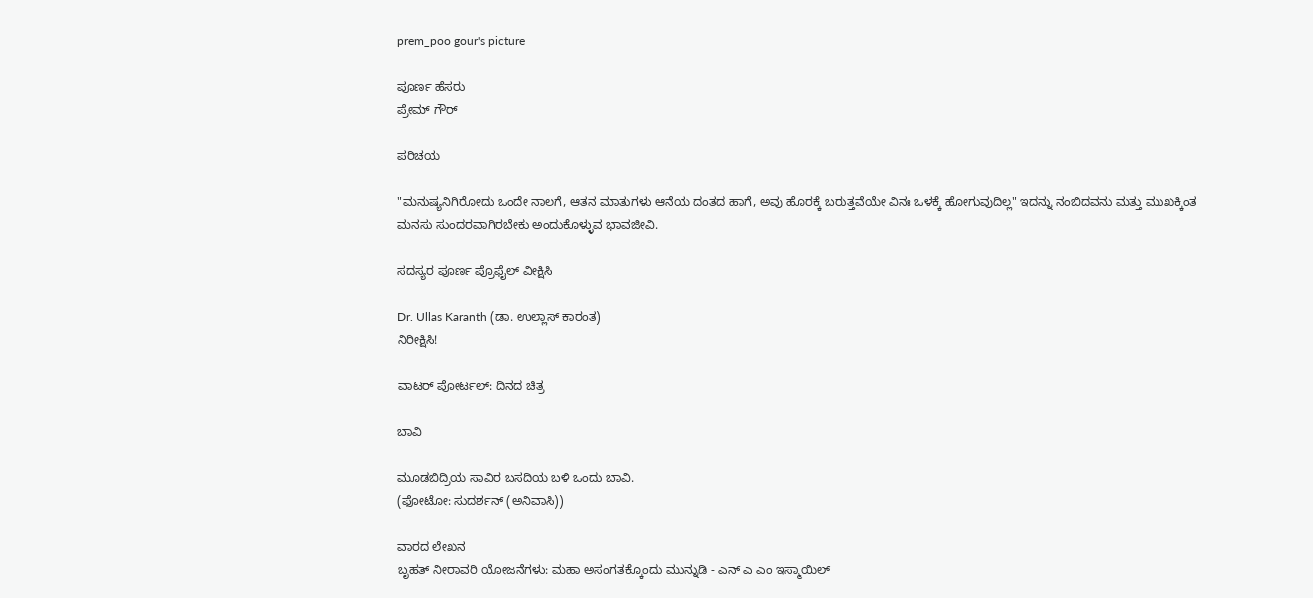prem_poo gour's picture

ಪೂರ್ಣ ಹೆಸರು
ಪ್ರೇಮ್ ಗೌರ್‍

ಪರಿಚಯ

"ಮನುಷ್ಯನಿಗಿರೋದು ಒಂದೇ ನಾಲಗೆ, ಆತನ ಮಾತುಗಳು ಆನೆಯ ದಂತದ ಹಾಗೆ, ಅವು ಹೊರಕ್ಕೆ ಬರುತ್ತವೆಯೇ ವಿನಃ ಒಳಕ್ಕೆ ಹೋಗುವುದಿಲ್ಲ" ಇದನ್ನು ನಂಬಿದವನು ಮತ್ತು ಮುಖಕ್ಕಿಂತ ಮನಸು ಸುಂದರವಾಗಿರಬೇಕು ಅಂದುಕೊಳ್ಳುವ ಭಾವಜೀವಿ.

ಸದಸ್ಯರ ಪೂರ್ಣ ಪ್ರೊಫೈಲ್ ವೀಕ್ಷಿಸಿ

Dr. Ullas Karanth (ಡಾ. ಉಲ್ಲಾಸ್ ಕಾರಂತ)
ನಿರೀಕ್ಷಿಸಿ!

ವಾಟರ್ ಪೋರ್ಟಲ್: ದಿನದ ಚಿತ್ರ

ಬಾವಿ

ಮೂಡಬಿದ್ರಿಯ ಸಾವಿರ ಬಸದಿಯ ಬಳಿ ಒಂದು ಬಾವಿ.
(ಫೋಟೋ: ಸುದರ್ಶನ್ (ಅನಿವಾಸಿ))

ವಾರದ ಲೇಖನ
ಬೃಹತ್ ನೀರಾವರಿ ಯೋಜನೆಗಳು: ಮಹಾ ಅಸಂಗತಕ್ಕೊಂದು ಮುನ್ನುಡಿ - ಎನ್ ಎ ಎಂ ಇಸ್ಮಾಯಿಲ್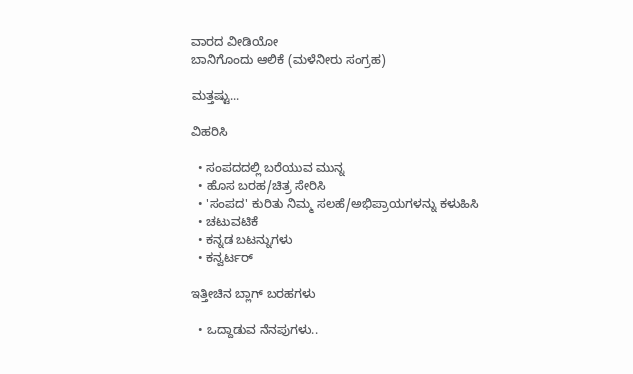ವಾರದ ವೀಡಿಯೋ
ಬಾನಿಗೊಂದು ಆಲಿಕೆ (ಮಳೆನೀರು ಸಂಗ್ರಹ)

ಮತ್ತಷ್ಟು...

ವಿಹರಿಸಿ

  • ಸಂಪದದಲ್ಲಿ ಬರೆಯುವ ಮುನ್ನ
  • ಹೊಸ ಬರಹ/ಚಿತ್ರ ಸೇರಿಸಿ
  • 'ಸಂಪದ' ಕುರಿತು ನಿಮ್ಮ ಸಲಹೆ/ಅಭಿಪ್ರಾಯಗಳನ್ನು ಕಳುಹಿಸಿ
  • ಚಟುವಟಿಕೆ
  • ಕನ್ನಡ ಬಟನ್ನುಗಳು
  • ಕನ್ವರ್ಟರ್

ಇತ್ತೀಚಿನ ಬ್ಲಾಗ್ ಬರಹಗಳು

  • ಒದ್ದಾಡುವ ನೆನಪುಗಳು..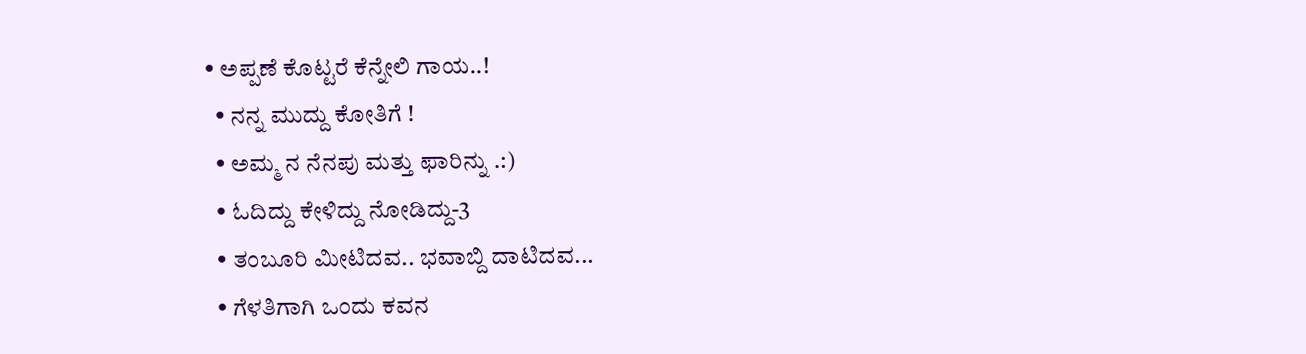• ಅಪ್ಪಣೆ ಕೊಟ್ಟರೆ ಕೆನ್ನೇಲಿ ಗಾಯ..!
  • ನನ್ನ ಮುದ್ದು ಕೋತಿಗೆ !
  • ಅಮ್ಮ ನ ನೆನಪು ಮತ್ತು ಫಾರಿನ್ನು .:)
  • ಓದಿದ್ದು ಕೇಳಿದ್ದು ನೋಡಿದ್ದು-3
  • ತಂಬೂರಿ ಮೀಟಿದವ.. ಭವಾಬ್ದಿ ದಾಟಿದವ...
  • ಗೆಳತಿಗಾಗಿ ಒಂದು ಕವನ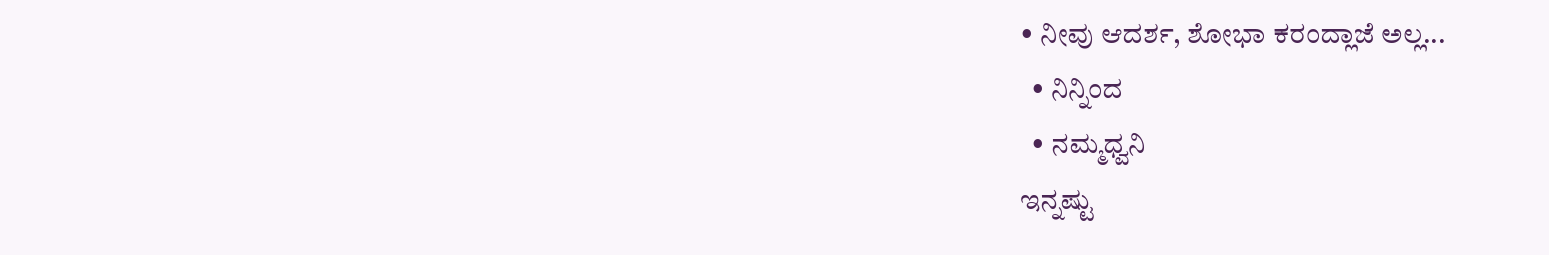• ನೀವು ಆದರ್ಶ, ಶೋಭಾ ಕರಂದ್ಲಾಜೆ ಅಲ್ಲ...
  • ನಿನ್ನಿಂದ
  • ನಮ್ಮಧ್ವನಿ
ಇನ್ನಷ್ಟು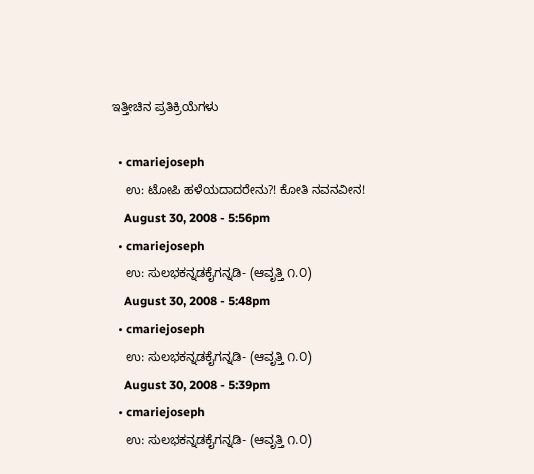ಇತ್ತೀಚಿನ ಪ್ರತಿಕ್ರಿಯೆಗಳು

  • cmariejoseph
    ಉ: ಟೋಪಿ ಹಳೆಯದಾದರೇನು?! ಕೋತಿ ನವನವೀನ!
    August 30, 2008 - 5:56pm
  • cmariejoseph
    ಉ: ಸುಲಭಕನ್ನಡಕೈಗನ್ನಡಿ- (ಆವೃತ್ತಿ ೧.೦)
    August 30, 2008 - 5:48pm
  • cmariejoseph
    ಉ: ಸುಲಭಕನ್ನಡಕೈಗನ್ನಡಿ- (ಆವೃತ್ತಿ ೧.೦)
    August 30, 2008 - 5:39pm
  • cmariejoseph
    ಉ: ಸುಲಭಕನ್ನಡಕೈಗನ್ನಡಿ- (ಆವೃತ್ತಿ ೧.೦)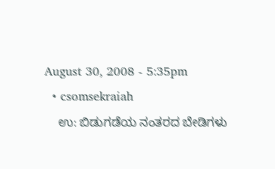August 30, 2008 - 5:35pm
  • csomsekraiah
    ಉ: ಬಿಡುಗಡೆಯ ನಂತರದ ಬೇಡಿಗಳು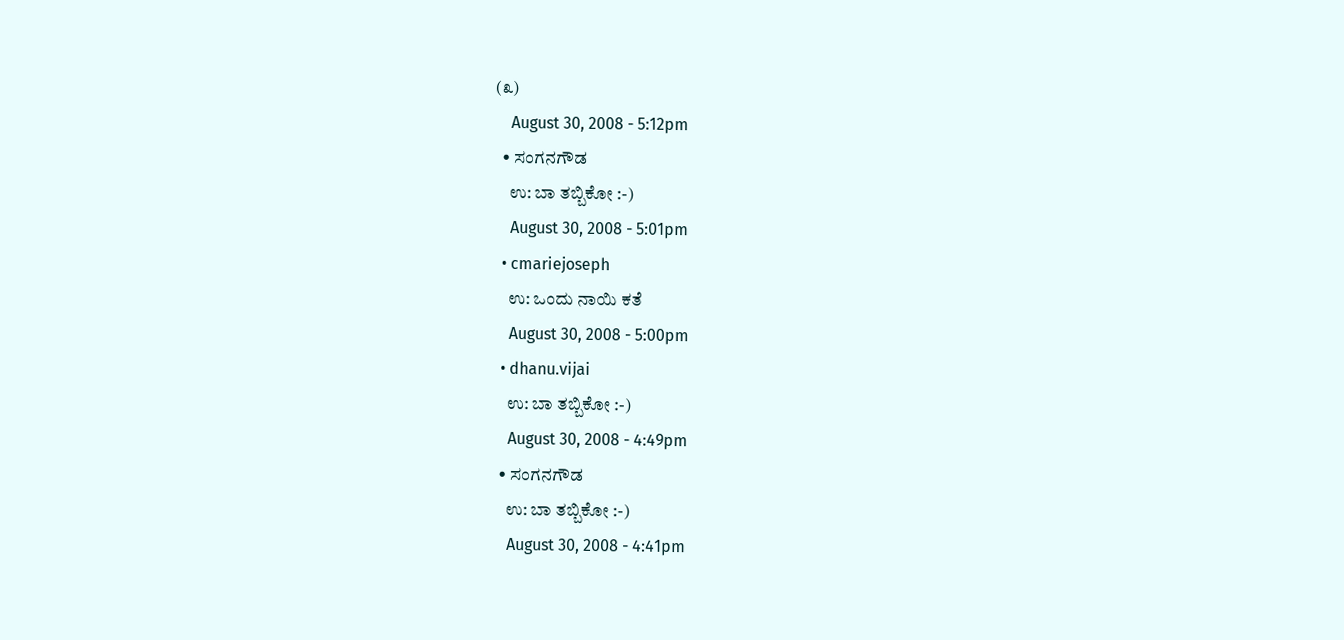(೩)
    August 30, 2008 - 5:12pm
  • ಸಂಗನಗೌಡ
    ಉ: ಬಾ ತಬ್ಬಿಕೋ :-)
    August 30, 2008 - 5:01pm
  • cmariejoseph
    ಉ: ಒಂದು ನಾಯಿ ಕತೆ
    August 30, 2008 - 5:00pm
  • dhanu.vijai
    ಉ: ಬಾ ತಬ್ಬಿಕೋ :-)
    August 30, 2008 - 4:49pm
  • ಸಂಗನಗೌಡ
    ಉ: ಬಾ ತಬ್ಬಿಕೋ :-)
    August 30, 2008 - 4:41pm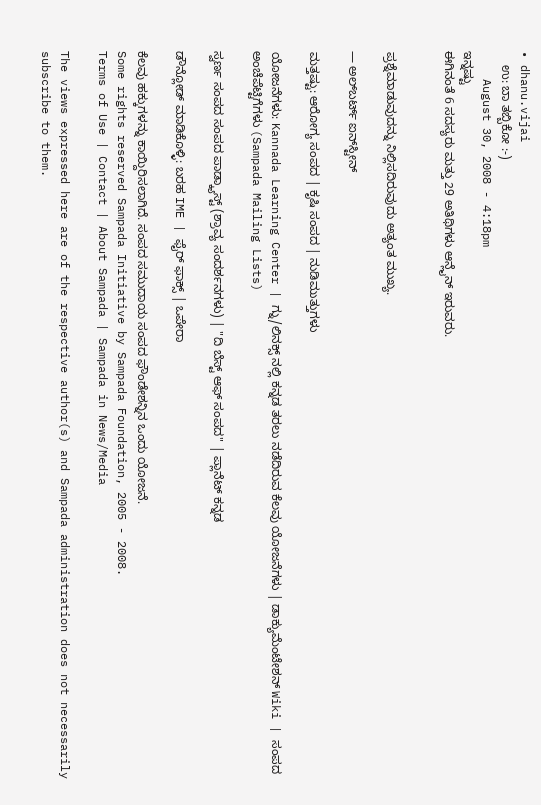• dhanu.vijai
    ಉ: ಬಾ ತಬ್ಬಿಕೋ :-)
    August 30, 2008 - 4:18pm
ಇನ್ನಷ್ಟು
ಈಗಿನಂತೆ 6 ಸದಸ್ಯರು ಮತ್ತು 29 ಅತಿಥಿಗಳು ಆನ್ಲೈನ್ ಇರುವರು.


ಪ್ರಶ್ನೆಮಾಡುವುದನ್ನು ನಿಲ್ಲಿಸದಿರುವುದು ಅತ್ಯಂತ ಮುಖ್ಯ.

— ಅಲ್‌ಬರ್ಟ್ ಐನ್‌ಸ್ಟೀನ್

ಮತ್ತಷ್ಟು: ಆರೋಗ್ಯ ಸಂಪದ | ಕೃಷಿ ಸಂಪದ | ನುಡಿಮುತ್ತುಗಳು

ಯೋಜನೆಗಳು: Kannada Learning Center | ಗ್ನು/ಲಿನಕ್ಸ್ ನಲ್ಲಿ ಕನ್ನಡ ತರಲು ನಡೆದಿರುವ ಕೆಲವು ಯೋಜನೆಗಳು | ಡಾಕ್ಯುಮೆಂಟೇಶನ್ Wiki | ಸಂಪದ ಅಂಚೆಪೆಟ್ಟಿಗೆಗಳು (Sampada Mailing Lists)

ಸ್ವರ್ಣ ಸಂಪದ ಸಂಪದ ಪಾಡ್ಕ್ಯಾಸ್ಟ್ (ಶ್ರಾವ್ಯ ಸಂದರ್ಶನಗಳು) | "ದಿ ಬೆಸ್ಟ್ ಆಫ್ ಸಂಪದ" | ಪ್ಲಾನೆಟ್ ಕನ್ನಡ

ಡೌನ್ಲೋಡ್ ಮಾಡಿಕೊಳ್ಳಿ: ಬರಹ IME | ಫೈರ್ ಫಾಕ್ಸ್ | ಒಪೇರಾ

ಕೆಲವು ಹಕ್ಕುಗಳನ್ನು ಕಾಯ್ದಿರಿಸಲಾಗಿದೆ. ಸಂಪದ ಸಮುದಾಯ ಸಂಪದ ಫೌಂಡೇಶನ್ನಿನ ಒಂದು ಯೋಜನೆ.
Some rights reserved Sampada Initiative by Sampada Foundation, 2005 - 2008.
Terms of Use | Contact | About Sampada | Sampada in News/Media

The views expressed here are of the respective author(s) and Sampada administration does not necessarily subscribe to them.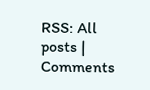RSS: All posts | Comments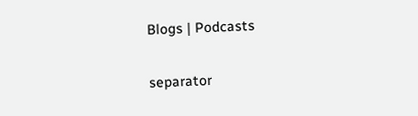Blogs | Podcasts

separator